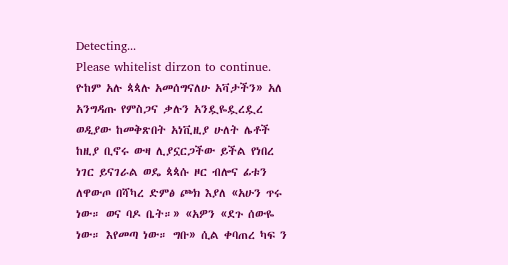Detecting...
Please whitelist dirzon to continue.
ዮከም አሉ ጳጳሉ አመሰግናለሁ አቫታችን» አለ አንግዳጡ የምስጋና ቃሉን አንዷዬዷረዷረ ወዲያው ከመቅጽበት አነቪዚያ ሁለት ሌቶች ከዚያ ቢኖሩ ውዛ ሊያኗርጋችው ይችል የነበረ ነገር ይናገራል ወዴ ጳጳሱ ዞር ብሎና ፊቱን ለዋውጦ በሻካረ ድምፅ ጮክ እያለ «አሁን ጥሩ ነው። ወና ባዶ ቤት።» «አዎን «ደጉ ሰውዬ ነው። እየመጣ ነው። ግቡ» ሲል ቀባጠረ ካፍ ን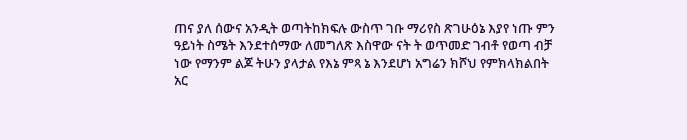ጠና ያለ ሰውና አንዲት ወጣትከክፍሉ ውስጥ ገቡ ማሪየስ ጽገሁዕኔ እያየ ነጡ ምን ዓይነት ስሜት እንደተሰማው ለመግለጽ እስዋው ናት ት ወጥመድ ገብቶ የወጣ ብቻ ነው የማንም ልጆ ትሁን ያላታል የእኔ ምጻ ኔ እንደሆነ አግሬን ክሾህ የምክላክልበት አር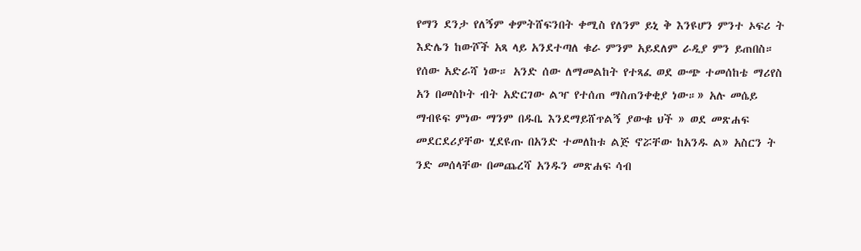የማን ደንታ የለኝም ቀምትሸፍንበት ቀሚስ የለንም ይኒ ቅ እንዩሆን ምንተ ኦፍሪ ት እድሌን ከውሾች አጻ ላይ አንደተጣለ ቁራ ምንም አይደለም ራዲያ ምን ይጠበስ። የሰው አድራሻ ነው። አንድ ሰው ለማመልከት የተጻፈ ወደ ውጭ ተመሰከቴ ማሪየስ አን በመስኮት ብት አድርገው ልዣ የተሰጠ ማስጠንቀቂያ ነው።» አሉ መሴይ ማብዩፍ ምነው ማንም በዱቤ እንደማይሸጥልኝ ያውቁ ህች » ወደ መጽሐፍ መደርደሪያቸው ሂደዩጡ በአንድ ተመለከቱ ልጅ ኖሯቸው ከአንዱ ል» አስርን ት ንድ መሰላቸው በመጨረሻ አንዱን መጽሐፍ ሳብ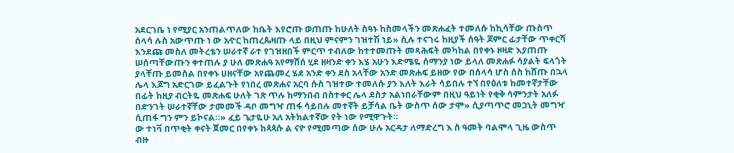አደርገቤ ነ የሚያር አንጠልጥለው ከቤት እየሮጡ ወጠጡ ከሁለት ስዓኑ ከስመላችን መጽሐፈት ተመለሱ ከኪሳቸው ጡስጥ ሰላሳ ሉስ አውጥጡ ነ ው አዯር ከጠረጴዛጡ ላይ በዚህ ምናምን ገዝተሽ ነይ» ሲሉ ተናገሩ ከዚያች ሰዓት ጆምር ፊታቸው ጥቀርሻ እንደጩ መስለ መትረቴን ሠራተኛ ራተ የገዝዘበች ምርጥ ተብለው ከተተመጡት መጻሕፍት መካከል በየቀኑ ዞዛድ እያጠጡ ሠሰጣቸውጡን ቀተጠሉ ያ ሁለ መጽሐዓ አየማሸሰ ሂደ ዘዛንድ ቀን እሄ አሁን እድሜዬ ሰማንያ ነው ይላለ መጽሐፉ ሳያልት ፍላጎት ያላቸጡ ይመስል በየቀኑ ሀዘናቸው አየጨመረ ሄደ አንድ ቀን ደስ አላቸው አንድ መጽሐፍ ይዘው የው በሰላሳ ሆስ ሰስ ከሸጡ በኋላ ሌላ እጆግ አድርገው ይፈልጉት የነበረ መጽሐና አርባ ሱስ ገዝተው ተመለሱ ያን እለት እራት ሳይበሉ ተኘ በየዕለቱ ከመተኛታቸው በፊት ከዚያ ብርትዬ መጽሐፍ ሁለት ገጽ ጥሉ ከማንበብ በስተቀር ሌላ ደስታ አልነበራቸውም በዚህ ዓይነት የቂቅ ሳምንታት አለፉ በድንገት ሠራተኛቸው ታመመች ዳቦ መግዣ ጠፋ ሳይበሉ መተኛት ይቻሳል ቤት ውስጥ ሰው ታሞ» ሲያጣጥሮ መኃኒት መግዣ ሲጠፋ ግን ምን ይኮናል።» ፈይ ጌታዬሁ አለ አትክልተኛው የት ነው የሚዋጉት።
ው ተነቫ በጥቂት ቀናት ጀመር በየቀኑ ከጳጳሱ ል ናዮ የሚመጣው ሰው ሁሉ አርዳታ ለማድረግ እ ስ ዓመት ባልሞላ ጊዜ ውስጥ ብዙ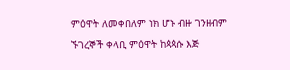ምዕዋት ለመቀበለም ነክ ሆኑ ብዙ ገንዘብም ኙገረኞች ቀላቢ ምዕዋት ከጳጳሱ እጅ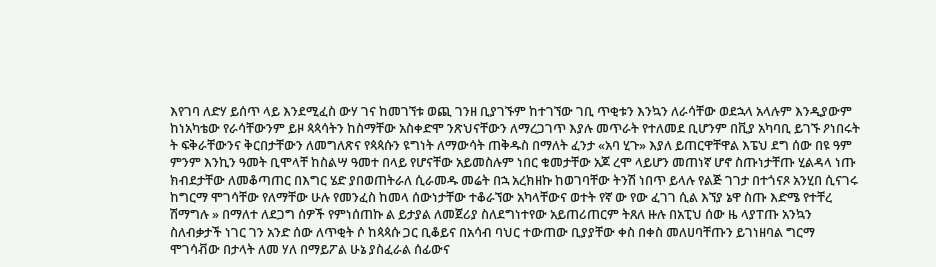እየገባ ለድሃ ይሰጥ ላይ እንደሚፈስ ውሃ ገና ከመገኘቱ ወጪ ገንዘ ቢያገኙም ከተገኘው ገቢ ጥቂቱን እንኳን ለራሳቸው ወደኋላ አላሉም እንዲያውም ከነአካቴው የራሳቸውንም ይዞ ጳጳሳትን ከስማቸው አስቀድሞ ንጽህናቸውን ለማረጋገጥ እያሉ መጥራት የተለመደ ቢሆንም በቪያ አካባቢ ይገኙ ዖነበሩት ት ፍቅራቸውንና ቅርበታቸውን ለመግለጽና የጳጳሱን ዩግነት ለማውሳት ጠቅዱስ በማለት ፈንታ «አባ ሂጉ» እያለ ይጠርዋቸዋል እፔህ ደግ ሰው በዩ ዓም ምንም እንኪን ዓመት ቢሞላቸ ከስልሣ ዓመተ በላይ የሆናቸው አይመስሉም ነበር ቁመታቸው አጆ ረሞ ላይሆን መጠነኛ ሆኖ ስጡነታቸጡ ሂልዳላ ነጡ ክብደታቸው ለመቆጣጠር በእግር ሄድ ያበወጠትራለ ሲራመዱ መሬት በኋ አረክዘኩ ከወገባቸው ትንሽ ነበጥ ይላሉ የልጅ ገገታ በተጎናጾ አንሂበ ሲናገሩ ከግርማ ሞገሳቸው የለማቸው ሁሉ የመንፈስ ከመላ ሰውነታቸው ተቆራኘው አካላቸውና ወተት የኛ ው የው ፈገገ ሲል እኘያ ኔዋ ስጡ እድሜ የተቸረ ሽማግሉ » በማለተ ለደጋግ ሰዎች የምነሰጠኩ ል ይታያል ለመጀሪያ ስለደግነተየው አይጠሪጠርም ትጸለ ዙሉ በአፒህ ሰው ዜ ላያፐጡ አንኳን ስለብቃታች ነገር ገን አንድ ሰው ለጥቂት ሶ ከጳጳሱ ጋር ቢቆይና በአሳብ ባህር ተውጠው ቢያያቸው ቀስ በቀስ መለሀባቸጡን ይገነዘባል ግርማ ሞገሳቭው በታላት ለመ ሃለ በማይፖል ሁኔ ያስፈራል ሰፊውና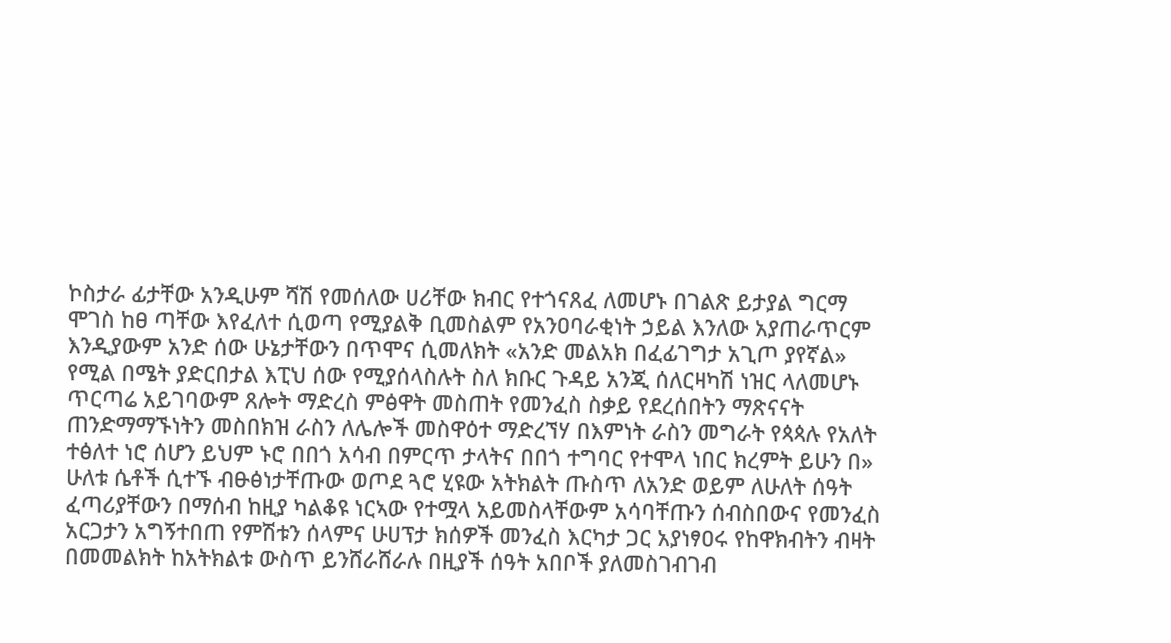ኮስታራ ፊታቸው አንዲሁም ሻሽ የመሰለው ሀሪቸው ክብር የተጎናጸፈ ለመሆኑ በገልጽ ይታያል ግርማ ሞገስ ከፀ ጣቸው እየፈለተ ሲወጣ የሚያልቅ ቢመስልም የአንዐባራቂነት ኃይል እንለው አያጠራጥርም እንዲያውም አንድ ሰው ሁኔታቸውን በጥሞና ሲመለክት «አንድ መልአክ በፈፊገግታ አጊጦ ያየኛል» የሚል በሜት ያድርበታል እፒህ ሰው የሚያሰላስሉት ስለ ክቡር ጉዳይ አንጂ ሰለርዛካሽ ነዝር ላለመሆኑ ጥርጣሬ አይገባውም ጸሎት ማድረስ ምፅዋት መስጠት የመንፈስ ስቃይ የደረሰበትን ማጽናናት ጠንድማማኙነትን መስበክዝ ራስን ለሌሎች መስዋዕተ ማድረኘሃ በእምነት ራስን መግራት የጳጳሉ የአለት ተፅለተ ነሮ ሰሆን ይህም ኑሮ በበጎ አሳብ በምርጥ ታላትና በበጎ ተግባር የተሞላ ነበር ክረምት ይሁን በ» ሁለቱ ሴቶች ሲተኙ ብፁፅነታቸጡው ወጦደ ጓሮ ሂዩው አትክልት ጡስጥ ለአንድ ወይም ለሁለት ሰዓት ፈጣሪያቸውን በማሰብ ከዚያ ካልቆዩ ነርኣው የተሟላ አይመስላቸውም አሳባቸጡን ሰብስበውና የመንፈስ አርጋታን አግኝተበጠ የምሽቱን ሰላምና ሁሀፕታ ክሰዎች መንፈስ እርካታ ጋር አያነፃዐሩ የከዋክብትን ብዛት በመመልክት ከአትክልቱ ውስጥ ይንሸራሸራሉ በዚያች ሰዓት አበቦች ያለመስገብገብ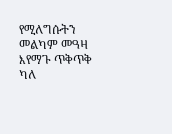የሚለግሱትን መልካም መዓዛ እየማጉ ጥቅጥቅ ካለ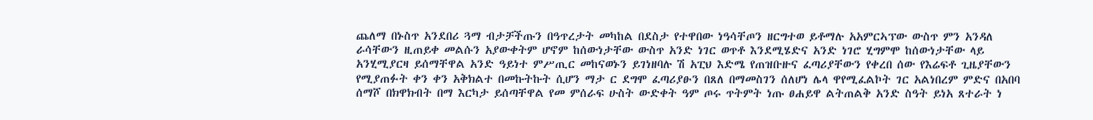ጨለማ በኑስጥ አንደበሪ ጓማ ብታቻችጡን በዓጥረታት መካከል በደስታ የተዋበው ነዓሳቸጦን ዘርግተወ ይቶማሉ አአምርኣፕው ውስጥ ምን አንዳለ ራሳቸውን ዚጠይቀ መልሱን አያውቀትም ሆኖም ከሰውነታቸው ውስጥ አንድ ነገር ወጥቶ እንደሚሄድና አንድ ነገሮ ሂግምሞ ከሰውነታቸው ላይ አንሂሚያርዛ ይሰማቸዋል አንድ ዓይነተ ምሥጢር መከናወኑን ይገነዘባሉ ሽ አፒህ እድሜ የጠዝቡዙና ፈጣሪያቸውን የቀረበ ሰው የእሬፍቶ ጊዜያቸውን የሚያጠፉት ቀን ቀን አቅክልተ በመኩትኩት ሲሆን ማታ ር ደግሞ ፈጣሪያፁን በጸለ በማመስገን ሰለሆነ ሌላ ዋየሚፈልኮት ገር አልነበረም ምድና በአበባ ሰማሾ በክዋክብት በማ እርካታ ይሰጣቸዋል የመ ምሰራፍ ሁስት ውድቀት ዓም ጦሩ ጥትምት ነጡ ፀሐይዋ ልትጠልቅ አንድ ስዓት ይነአ ጸተራት ነ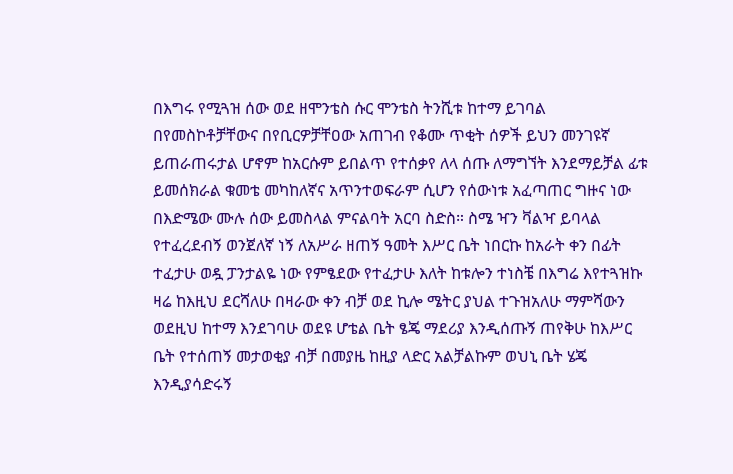በእግሩ የሚጓዝ ሰው ወደ ዘሞንቴስ ሱር ሞንቴስ ትንሺቱ ከተማ ይገባል በየመስኮቶቻቸውና በየቢርዎቻቸዐው አጠገብ የቆሙ ጥቂት ሰዎች ይህን መንገዩኛ ይጠራጠሩታል ሆኖም ከአርሱም ይበልጥ የተሰቃየ ለላ ሰጡ ለማግኘት እንደማይቻል ፊቱ ይመሰክራል ቁመቴ መካከለኛና አጥንተወፍራም ሲሆን የሰውነቱ አፈጣጠር ግዙና ነው በእድሜው ሙሉ ሰው ይመስላል ምናልባት አርባ ስድስ። ስሜ ዣን ቫልዣ ይባላል የተፈረደብኝ ወንጀለኛ ነኝ ለአሥራ ዘጠኝ ዓመት እሥር ቤት ነበርኩ ከአራት ቀን በፊት ተፈታሁ ወዷ ፓንታልዬ ነው የምፄደው የተፈታሁ እለት ከቱሎን ተነስቼ በእግሬ እየተጓዝኩ ዛሬ ከእዚህ ደርሻለሁ በዛራው ቀን ብቻ ወደ ኪሎ ሜትር ያህል ተጉዝአለሁ ማምሻውን ወደዚህ ከተማ እንደገባሁ ወደዩ ሆቴል ቤት ፄጄ ማደሪያ እንዲሰጡኝ ጠየቅሁ ከእሥር ቤት የተሰጠኝ መታወቂያ ብቻ በመያዜ ከዚያ ላድር አልቻልኩም ወህኒ ቤት ሄጄ እንዲያሳድሩኝ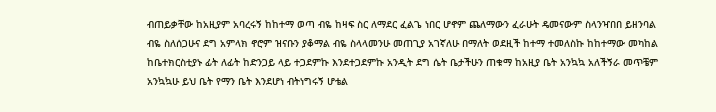ብጠይቃቸው ከአዚያም አባረሩኝ ከከተማ ወጣ ብዬ ከዛፍ ስር ለማደር ፈልጌ ነበር ሆኖም ጨለማውን ፈራሁት ዴመናውም ስላንዣበበ ይዘንባል ብዬ ስለሰጋሁና ደግ አምላክ ኖሮም ዝናቡን ያቆማል ብዬ ስላላመንሁ መጠጊያ አገኛለሁ በማለት ወደዚች ከተማ ተመለስኩ ከከተማው መካከል ከቤተክርስቲያኑ ፊት ለፊት ከድንጋይ ላይ ተጋደምኩ እንደተጋደምኩ አንዲት ደግ ሴት ቤታችሁን ጠቁማ ከአዚያ ቤት አንኳኳ አለችኝራ መጥቼም አንኳኳሁ ይህ ቤት የማን ቤት እንደሆነ ብትነግሩኝ ሆቴል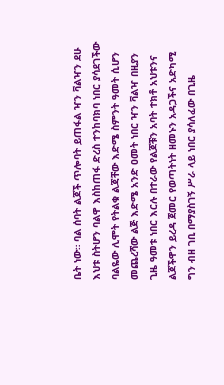ቤት ነው። ባል ሰባት ልጆች ጥሎባት ይጠፋል ዣን ቫልዣን ደሁ እህቱ ስትሆን ባልዋ እስከጠፋ ድረስ ተንከባክባ ነበር ያሳደገችው ባልዬው ሊሞት የትልቁ ልጃቸው እድሜ ስምንት ዓመት ሲሆን መጨረሻው ልጅ እድሜ አንድ ዐመት ነበር ዣን ቫልዣ በዚያን ጊዜ ዓመቱ ነበር እርሉ በተራው የልጆቹን አባት ተክቶ አህቱንና ልጆችዋን ይረዳ ጀመር የወጣትነት ዘመኑን አዳጋችና አድካሚ ግን ብዘ ገቢ በማያስገኝ ሥራ ላይ ነበር ያሳለፈው በጊዜ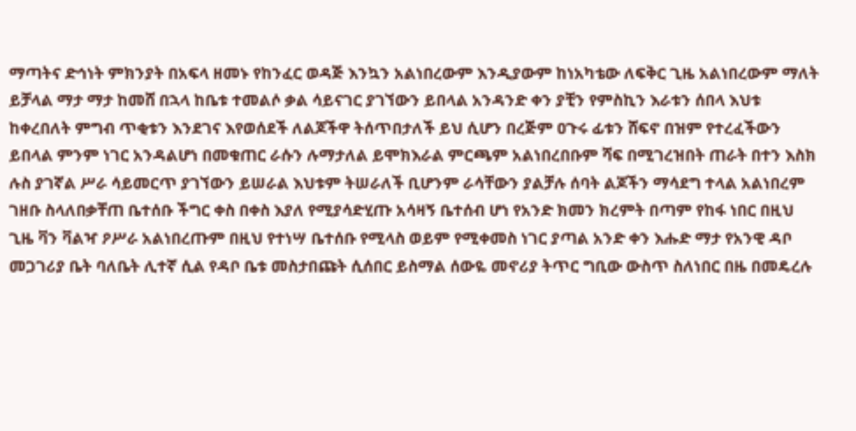ማጣትና ድኅነት ምክንያት በአፍላ ዘመኑ የከንፈር ወዳጅ እንኳን አልነበረውም እንዲያውም ከነአካቴው ለፍቅር ጊዜ አልነበረውም ማለት ይቻላል ማታ ማታ ከመሸ በኋላ ከቤቱ ተመልሶ ቃል ሳይናገር ያገኘውን ይበላል አንዳንድ ቀን ያቺን የምስኪን እራቱን ሰበላ እህቱ ከቀረበለት ምግብ ጥቂቱን እንደገና እየወሰደች ለልጆችዋ ትሰጥበታለች ይህ ሲሆን በረጅም ዐጉሩ ፊቱን ሸፍኖ በዝም የተረፈችውን ይበላል ምንም ነገር አንዳልሆነ በመቁጠር ራሱን ሉማታለል ይሞክእራል ምርጫም አልነበረበቡም ሻፍ በሚገረዝበት ጠራት በተን እስክ ሉስ ያገኛል ሥራ ሳይመርጥ ያገኘውን ይሠራል እህቱም ትሠራለች ቢሆንም ራሳቸውን ያልቻሉ ሰባት ልጆችን ማሳደግ ተላል አልነበረም ገዘቡ ስላለበቃቸጠ ቤተሰቡ ችግር ቀስ በቀስ እያለ የሚያሳድሂጡ አሳዛኝ ቤተሰብ ሆነ የአንድ ክመን ክረምት በጣም የከፋ ነበር በዚህ ጊዜ ቫን ቫልዣ ዖሥራ አልነበረጡም በዚህ የተነሣ ቤተሰቡ የሚላስ ወይም የሚቀመስ ነገር ያጣል አንድ ቀን እሑድ ማታ የአንዊ ዳቦ መጋገሪያ ቤት ባለቤት ሊተኛ ሲል የዳቦ ቤቱ መስታበጩት ሲሰበር ይስማል ሰውዬ መኖሪያ ትጥር ግቢው ውስጥ ስለነበር በዜ በመዴረሉ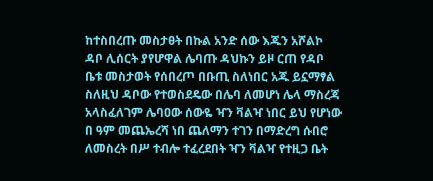ከተስበረጡ መስታፀት በኩል አንድ ሰው እጁን አሾልኮ ዳቦ ሊሰርት ያየሆዋል ሌባጡ ዳህኩን ይዞ ርጠ የዳቦ ቤቱ መስታወት የሰበረጦ በቡጢ ስለነበር አጁ ይኗማፃል ስለዚህ ዳቦው የተወስደዴው በሌባ ለመሆነ ሌላ ማስረጃ አላስፈለገም ሌባዐው ሰውዬ ዣን ቫልዣ ነበር ይህ የሆነው በ ዓም መጨኤረሻ ነበ ጨለማን ተገን በማድረግ ሱበሮ ለመስረት በሥ ተብሎ ተፈረደበት ዣን ቫልዣ የተዚጋ ቤት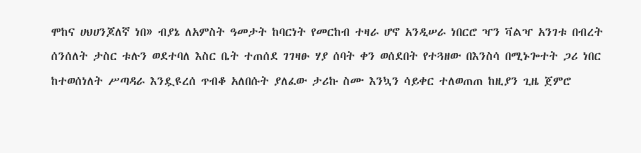ሞከና ሀህሀንጆለኛ ነበ» ብያኔ ለአምስት ዓመታት ከባርነት የመርከብ ተዛራ ሆኖ አንዲሠራ ነበርሮ ዣን ቫልዣ አንገቱ በብረት ሰንሰለት ታስር ቱሉን ወደተባለ እስር ቤት ተጠሰደ ገገዛፁ ሃያ ሰባት ቀን ወሰደበት የተጓዘው በእንስሳ በሚኑጐተት ጋሪ ነበር ከተወሰነለት ሥጣዳራ እንዷዩረሰ ጥብቆ አለበሱት ያለፈው ታሪኩ ስሙ እንኳን ሳይቀር ተለወጠጠ ከዚያን ጊዜ ጀምሮ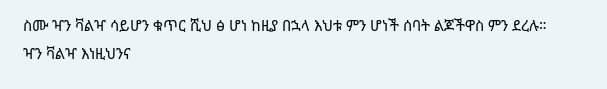ስሙ ዣን ቫልዣ ሳይሆን ቁጥር ሺህ ፅ ሆነ ከዚያ በኋላ እህቱ ምን ሆነች ሰባት ልጆችዋስ ምን ደረሉ። ዣን ቫልዣ እነዚህንና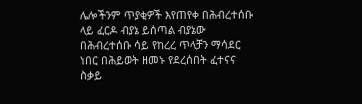ሌሎችንም ጥያቂዎች እየጠየቀ በሕብረተሰቡ ላይ ፈርዶ ብያኔ ይሰጣል ብያኔው በሕብረተሰቡ ሳይ የከረረ ጥላቻን ማሳደር ነበር በሕይወት ዘመኑ የደረሰበት ፈተናና ስቃይ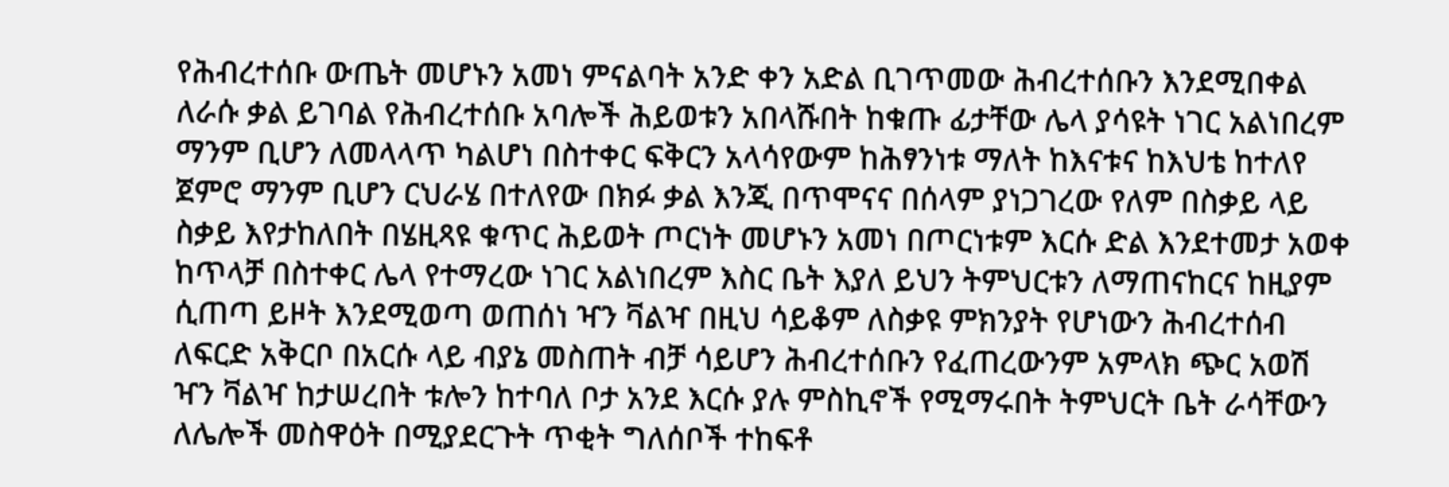የሕብረተሰቡ ውጤት መሆኑን አመነ ምናልባት አንድ ቀን አድል ቢገጥመው ሕብረተሰቡን እንደሚበቀል ለራሱ ቃል ይገባል የሕብረተሰቡ አባሎች ሕይወቱን አበላሹበት ከቁጡ ፊታቸው ሌላ ያሳዩት ነገር አልነበረም ማንም ቢሆን ለመላላጥ ካልሆነ በስተቀር ፍቅርን አላሳየውም ከሕፃንነቱ ማለት ከእናቱና ከእህቴ ከተለየ ጀምሮ ማንም ቢሆን ርህራሄ በተለየው በክፉ ቃል እንጂ በጥሞናና በሰላም ያነጋገረው የለም በስቃይ ላይ ስቃይ እየታከለበት በሄዚጻዩ ቁጥር ሕይወት ጦርነት መሆኑን አመነ በጦርነቱም እርሱ ድል እንደተመታ አወቀ ከጥላቻ በስተቀር ሌላ የተማረው ነገር አልነበረም እስር ቤት እያለ ይህን ትምህርቱን ለማጠናከርና ከዚያም ሲጠጣ ይዞት እንደሚወጣ ወጠሰነ ዣን ቫልዣ በዚህ ሳይቆም ለስቃዩ ምክንያት የሆነውን ሕብረተሰብ ለፍርድ አቅርቦ በአርሱ ላይ ብያኔ መስጠት ብቻ ሳይሆን ሕብረተሰቡን የፈጠረውንም አምላክ ጭር አወሽ ዣን ቫልዣ ከታሠረበት ቱሎን ከተባለ ቦታ አንደ እርሱ ያሉ ምስኪኖች የሚማሩበት ትምህርት ቤት ራሳቸውን ለሌሎች መስዋዕት በሚያደርጉት ጥቂት ግለሰቦች ተከፍቶ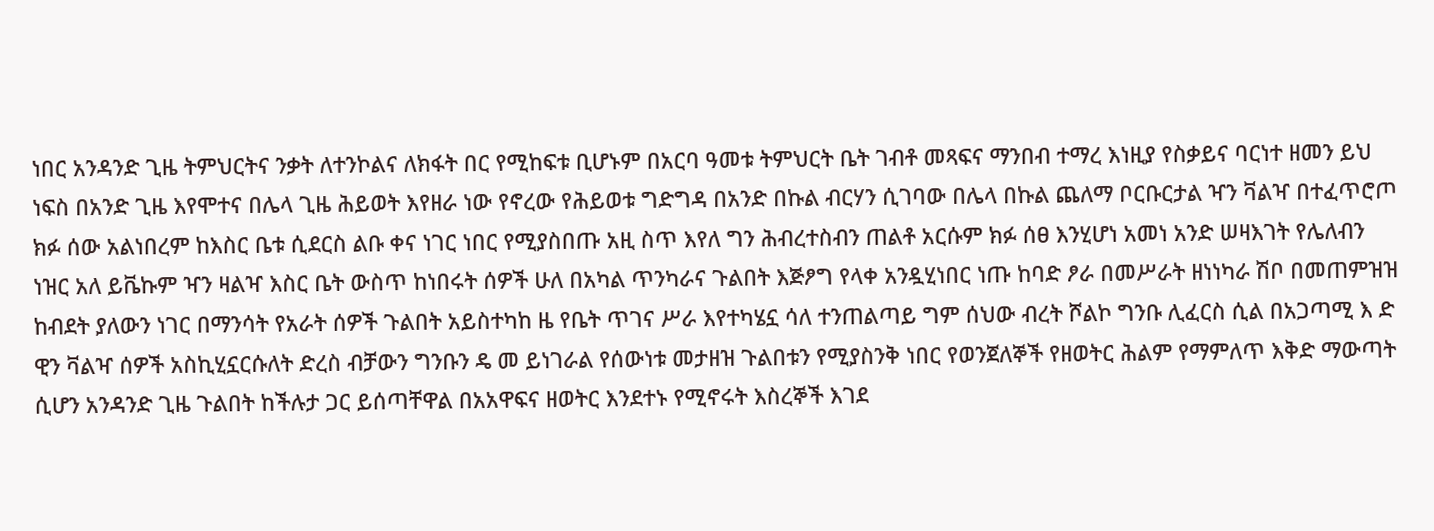ነበር አንዳንድ ጊዜ ትምህርትና ንቃት ለተንኮልና ለክፋት በር የሚከፍቱ ቢሆኑም በአርባ ዓመቱ ትምህርት ቤት ገብቶ መጻፍና ማንበብ ተማረ እነዚያ የስቃይና ባርነተ ዘመን ይህ ነፍስ በአንድ ጊዜ እየሞተና በሌላ ጊዜ ሕይወት እየዘራ ነው የኖረው የሕይወቱ ግድግዳ በአንድ በኩል ብርሃን ሲገባው በሌላ በኩል ጨለማ ቦርቡርታል ዣን ቫልዣ በተፈጥሮጦ ክፉ ሰው አልነበረም ከእስር ቤቱ ሲደርስ ልቡ ቀና ነገር ነበር የሚያስበጡ አዚ ስጥ እየለ ግን ሕብረተስብን ጠልቶ አርሱም ክፉ ሰፀ እንሂሆነ አመነ አንድ ሠዛእገት የሌለብን ነዝር አለ ይቬኩም ዣን ዛልዣ እስር ቤት ውስጥ ከነበሩት ሰዎች ሁለ በአካል ጥንካራና ጉልበት እጅፆግ የላቀ አንዷሂነበር ነጡ ከባድ ፆራ በመሥራት ዘነነካራ ሽቦ በመጠምዝዝ ከብደት ያለውን ነገር በማንሳት የአራት ሰዎች ጉልበት አይስተካከ ዜ የቤት ጥገና ሥራ እየተካሄኗ ሳለ ተንጠልጣይ ግም ሰህው ብረት ሾልኮ ግንቡ ሊፈርስ ሲል በአጋጣሚ እ ድ ዊን ቫልዣ ሰዎች አስኪሂኗርሱለት ድረስ ብቻውን ግንቡን ዴ መ ይነገራል የሰውነቱ መታዘዝ ጉልበቱን የሚያስንቅ ነበር የወንጀለኞች የዘወትር ሕልም የማምለጥ እቅድ ማውጣት ሲሆን አንዳንድ ጊዜ ጉልበት ከችሉታ ጋር ይሰጣቸዋል በአአዋፍና ዘወትር እንደተኑ የሚኖሩት እስረኞች እገደ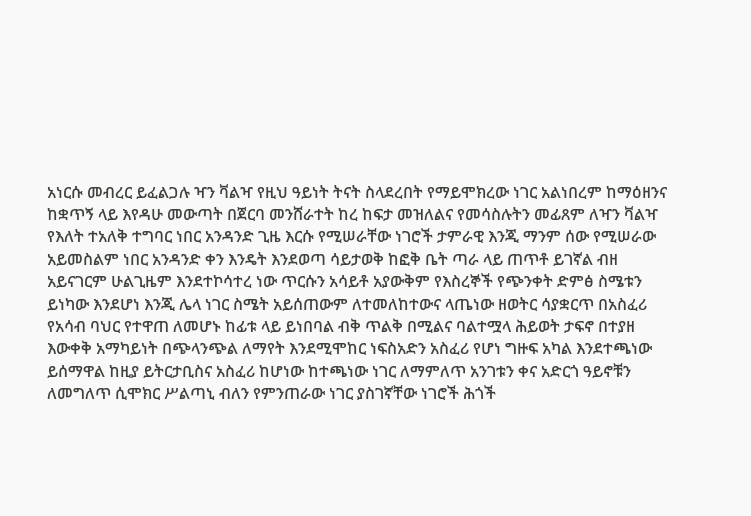አነርሱ መብረር ይፈልጋሉ ዣን ቫልዣ የዚህ ዓይነት ትናት ስላደረበት የማይሞክረው ነገር አልነበረም ከማዕዘንና ከቋጥኝ ላይ እየዳሁ መውጣት በጀርባ መንሸራተት ከረ ከፍታ መዝለልና የመሳስሉትን መፊጸም ለዣን ቫልዣ የእለት ተአለቅ ተግባር ነበር አንዳንድ ጊዜ እርሱ የሚሠራቸው ነገሮች ታምራዊ እንጂ ማንም ሰው የሚሠራው አይመስልም ነበር አንዳንድ ቀን እንዴት እንደወጣ ሳይታወቅ ከፎቅ ቤት ጣራ ላይ ጠጥቶ ይገኛል ብዘ አይናገርም ሁልጊዜም እንደተኮሳተረ ነው ጥርሱን አሳይቶ አያውቅም የእስረኞች የጭንቀት ድምፅ ስሜቱን ይነካው እንደሆነ እንጂ ሌላ ነገር ስሜት አይሰጠውም ለተመለከተውና ላጤነው ዘወትር ሳያቋርጥ በአስፈሪ የአሳብ ባህር የተዋጠ ለመሆኑ ከፊቱ ላይ ይነበባል ብቅ ጥልቅ በሚልና ባልተሟላ ሕይወት ታፍኖ በተያዘ እውቀቅ አማካይነት በጭላንጭል ለማየት እንደሚሞከር ነፍስአድን አስፈሪ የሆነ ግዙፍ አካል እንደተጫነው ይሰማዋል ከዚያ ይትርታቢስና አስፈሪ ከሆነው ከተጫነው ነገር ለማምለጥ አንገቱን ቀና አድርጎ ዓይኖቹን ለመግለጥ ሲሞክር ሥልጣኒ ብለን የምንጠራው ነገር ያስገኛቸው ነገሮች ሕጎች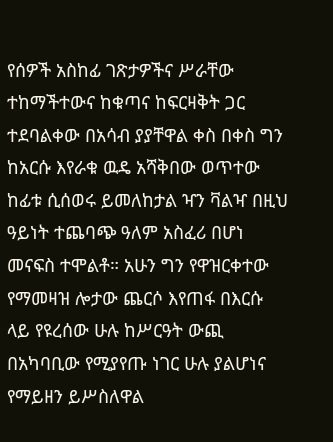የሰዎች አስከፊ ገጽታዎችና ሥራቸው ተከማችተውና ከቁጣና ከፍርዛቅት ጋር ተደባልቀው በአሳብ ያያቸዋል ቀስ በቀስ ግን ከአርሱ እየራቁ ዉዴ አሻቅበው ወጥተው ከፊቱ ሲሰወሩ ይመለከታል ዣን ቫልዣ በዚህ ዓይነት ተጨባጭ ዓለም አስፈሪ በሆነ መናፍስ ተሞልቶ። አሁን ግን የዋዝርቀተው የማመዛዝ ሎታው ጨርሶ እየጠፋ በእርሱ ላይ የዩረሰው ሁሉ ከሥርዓት ውጪ በአካባቢው የሚያየጡ ነገር ሁሉ ያልሆነና የማይዘን ይሥስለዋል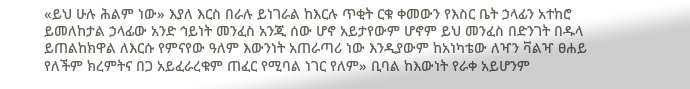«ይህ ሁሉ ሕልም ነው» እያለ እርስ በራሉ ይነገራል ከእርሉ ጥቂት ርቁ ቀመውን የእስር ቤት ኃላፊን አተከሮ ይመለከታል ኃላፊው አንድ ኅይነት መንፈስ አንጂ ሰው ሆኖ አይታየውም ሆኖም ይህ መንፈስ በድንገት በዱላ ይጠልከክዋል ለእርሱ የምናየው ዓለም እውንነት አጠራጣሪ ነው እንዲያውም ከአነካቴው ለዣን ቫልዣ ፀሐይ የለችም ክረምትና በጋ አይፈራረቁም ጠፈር የሚባል ነገር የለም» ቢባል ከእውነት የራቀ አይሆንም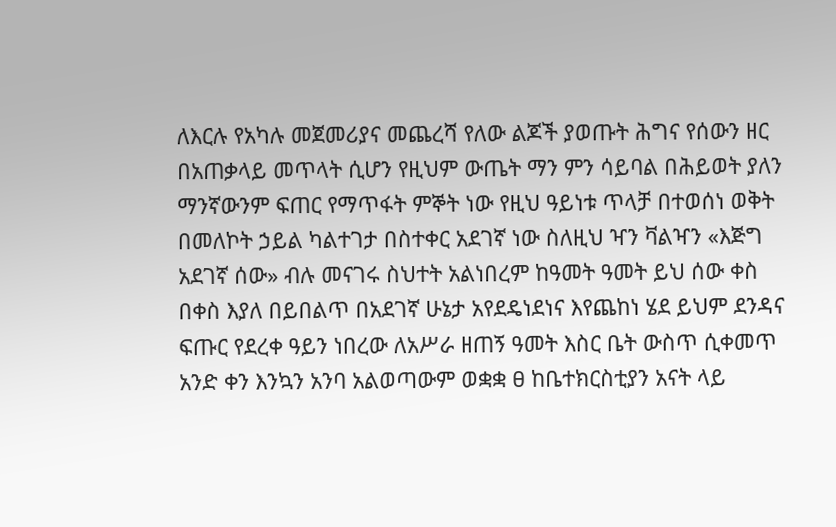ለእርሉ የአካሉ መጀመሪያና መጨረሻ የለው ልጆች ያወጡት ሕግና የሰውን ዘር በአጠቃላይ መጥላት ሲሆን የዚህም ውጤት ማን ምን ሳይባል በሕይወት ያለን ማንኛውንም ፍጠር የማጥፋት ምኞት ነው የዚህ ዓይነቱ ጥላቻ በተወሰነ ወቅት በመለኮት ኃይል ካልተገታ በስተቀር አደገኛ ነው ስለዚህ ዣን ቫልዣን «እጅግ አደገኛ ሰው» ብሉ መናገሩ ስህተት አልነበረም ከዓመት ዓመት ይህ ሰው ቀስ በቀስ እያለ በይበልጥ በአደገኛ ሁኔታ አየደዴነደነና እየጨከነ ሄደ ይህም ደንዳና ፍጡር የደረቀ ዓይን ነበረው ለአሥራ ዘጠኝ ዓመት እስር ቤት ውስጥ ሲቀመጥ አንድ ቀን እንኳን አንባ አልወጣውም ወቋቋ ፀ ከቤተክርስቲያን አናት ላይ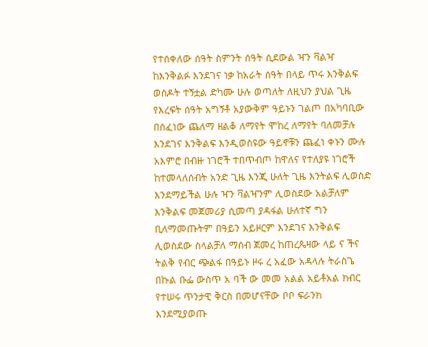የተሰቀለው ሰዓት ስምንት ሰዓት ሲደውል ዣን ቫልዣ ከእንቅልፉ እንደገና ነቃ ከአራት ሰዓት በላይ ጥሩ እንቅልፍ ወስዶት ተኝቷል ድካሙ ሁሉ ወጣለት ለዚህን ያህል ጊዜ የእረፍት ሰዓት አግኝቶ አያውቅም ዓይኑን ገልጦ በአካባቢው በሰፈነው ጨለማ ዘልቆ ለማየት ሞከረ ለማየት ባለመቻሉ እንደገና እንቅልፍ እንዲወስዩው ዓይኖቹን ጨፈነ ቀኑን ሙሉ አእምሮ በብዙ ነገሮች ተበጥብጦ ከዋለና የተለያዩ ነገሮች ከተመላለሰብት አንድ ጊዜ እንጂ ሁለት ጊዜ እንትልፍ ሊወስድ እንደማይችል ሁሉ ዣን ቫልዣንም ሊወስደው አልቻለም እንቅልፍ መጀመሪያ ሲመጣ ያዳፋል ሁለተኛ ግን ቢለማመጡትም በዓይን አይዞርም እንደገና እንቅልፍ ሊወስደው ስላልቻለ ማሰብ ጀመረ ከጠረጴዛው ላይ ና ችና ትልቅ የብር ጭልፋ በዓይኑ ዞሩ ረ አፈው አዳላሉ ትራስጌ በኩል ቡፌ ውስጥ አ ባች ው መመ አልል አይቶአል ክብር የተሠሩ ጥንታዊ ቅርስ በመሆናቸው ቦቦ ፍራንክ እንደሚያወጡ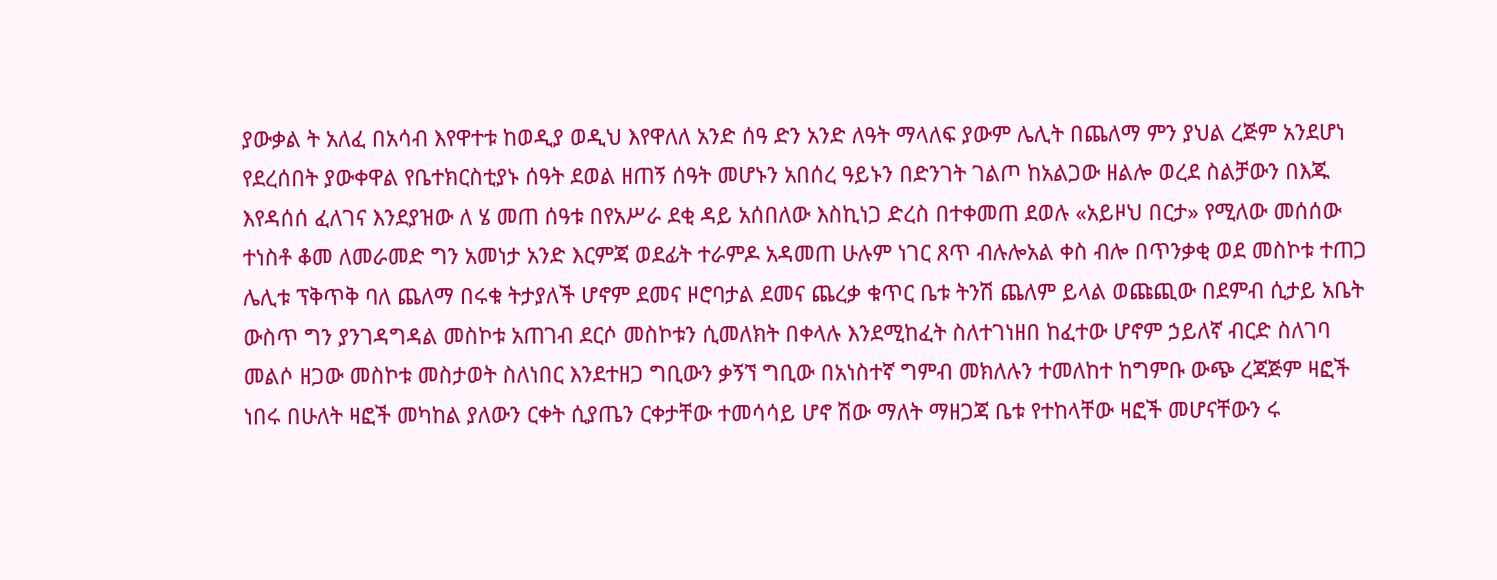ያውቃል ት አለፈ በአሳብ እየዋተቱ ከወዲያ ወዲህ እየዋለለ አንድ ሰዓ ድን አንድ ለዓት ማላለፍ ያውም ሌሊት በጨለማ ምን ያህል ረጅም አንደሆነ የደረሰበት ያውቀዋል የቤተክርስቲያኑ ሰዓት ደወል ዘጠኝ ሰዓት መሆኑን አበሰረ ዓይኑን በድንገት ገልጦ ከአልጋው ዘልሎ ወረደ ስልቻውን በእጁ እየዳሰሰ ፈለገና እንደያዝው ለ ሄ መጠ ሰዓቱ በየአሥራ ደቂ ዳይ አሰበለው እስኪነጋ ድረስ በተቀመጠ ደወሉ «አይዞህ በርታ» የሚለው መሰሰው ተነስቶ ቆመ ለመራመድ ግን አመነታ አንድ እርምጃ ወደፊት ተራምዶ አዳመጠ ሁሉም ነገር ጸጥ ብሉሎአል ቀስ ብሎ በጥንቃቂ ወደ መስኮቱ ተጠጋ ሌሊቱ ፕቅጥቅ ባለ ጨለማ በሩቁ ትታያለች ሆኖም ደመና ዞሮባታል ደመና ጨረቃ ቁጥር ቤቱ ትንሽ ጨለም ይላል ወጩጪው በደምብ ሲታይ አቤት ውስጥ ግን ያንገዳግዳል መስኮቱ አጠገብ ደርሶ መስኮቱን ሲመለክት በቀላሉ እንደሚከፈት ስለተገነዘበ ከፈተው ሆኖም ኃይለኛ ብርድ ስለገባ መልሶ ዘጋው መስኮቱ መስታወት ስለነበር እንደተዘጋ ግቢውን ቃኝኘ ግቢው በአነስተኛ ግምብ መክለሉን ተመለከተ ከግምቡ ውጭ ረጃጅም ዛፎች ነበሩ በሁለት ዛፎች መካከል ያለውን ርቀት ሲያጤን ርቀታቸው ተመሳሳይ ሆኖ ሽው ማለት ማዘጋጃ ቤቱ የተከላቸው ዛፎች መሆናቸውን ሩ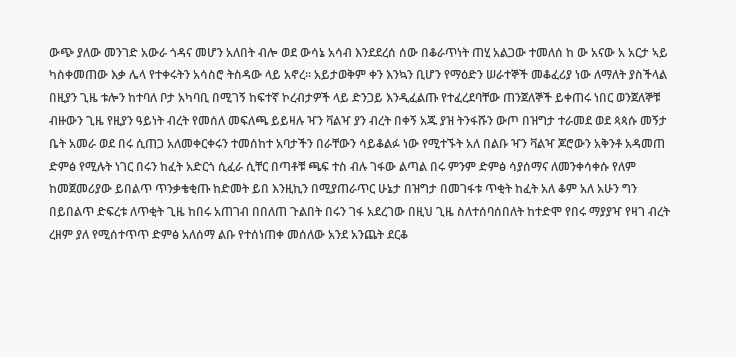ውጭ ያለው መንገድ አውራ ጎዳና መሆን አለበት ብሎ ወደ ውሳኔ አሳብ እንደደረሰ ሰው በቆራጥነት ጠሂ አልጋው ተመለሰ ከ ው አናው አ አርታ ኣይ ካስቀመጠው እቃ ሌላ የተቀሩትን አሳስሮ ትስዳው ላይ አኖረ። አይታወቅም ቀን እንኳን ቢሆን የማዕድን ሠራተኞች መቆፈሪያ ነው ለማለት ያስችላል በዚያን ጊዜ ቱሎን ከተባለ ቦታ አካባቢ በሚገኝ ከፍተኛ ኮረብታዎች ላይ ድንጋይ እንዲፈልጡ የተፈረደባቸው ጠንጀለኞች ይቀጠሩ ነበር ወንጀለኞቹ ብዙውን ጊዜ የዚያን ዓይነት ብረት የመሰለ መፍለጫ ይይዛሉ ዣን ቫልዣ ያን ብረት በቀኝ አጁ ያዝ ትንፋሹን ውጦ በዝግታ ተራመደ ወደ ጳጳሱ መኝታ ቤት አመራ ወደ በሩ ሲጠጋ አለመቀርቀሩን ተመሰከተ አባታችን በራቸውን ሳይቆልፉ ነው የሚተኙት አለ በልቡ ዣን ቫልዣ ጆሮውን አቅንቶ አዳመጠ ድምፅ የሚሉት ነገር በሩን ከፈት አድርጎ ሲፈራ ሲቸር በጣቶቹ ጫፍ ተስ ብሉ ገፋው ልጣል በሩ ምንም ድምፅ ሳያሰማና ለመንቀሳቀሱ የለም ከመጀመሪያው ይበልጥ ጥንቃቄቂጡ ከድመት ይበ እንዚኪን በሚያጠራጥር ሁኔታ በዝግታ በመገፋቱ ጥቂት ከፈት አለ ቆም አለ አሁን ግን በይበልጥ ድፍረቱ ለጥቂት ጊዜ ከበሩ አጠገብ በበለጠ ጉልበት በሩን ገፋ አደረገው በዚህ ጊዜ ስለተሰባሰበለት ከተድሞ የበሩ ማያያዣ የዛገ ብረት ረዘም ያለ የሚሰተጥጥ ድምፅ አለሰማ ልቡ የተሰነጠቀ መሰለው አንደ አንጨት ደርቆ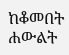ከቆመበት ሐውልት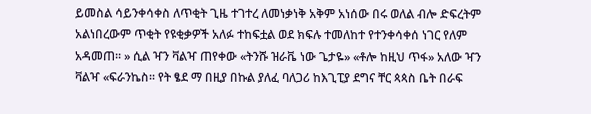ይመስል ሳይንቀሳቀስ ለጥቂት ጊዜ ተገተረ ለመነቃነቅ አቅም አነሰው በሩ ወለል ብሎ ድፍረትም አልነበረውም ጥቂት የዩቂቃዎች አለፉ ተከፍቷል ወደ ክፍሉ ተመለከተ የተንቀሳቀሰ ነገር የለም አዳመጠ። » ሲል ዣን ቫልዣ ጠየቀው «ትንሹ ዝራቬ ነው ጌታዬ» «ቶሎ ከዚህ ጥፋ» አለው ዣን ቫልዣ «ፍራንኬስ። የት ፄደ ማ በዚያ በኩል ያለፈ ባለጋሪ ከእጊፒያ ደግና ቸር ጳጳስ ቤት በራፍ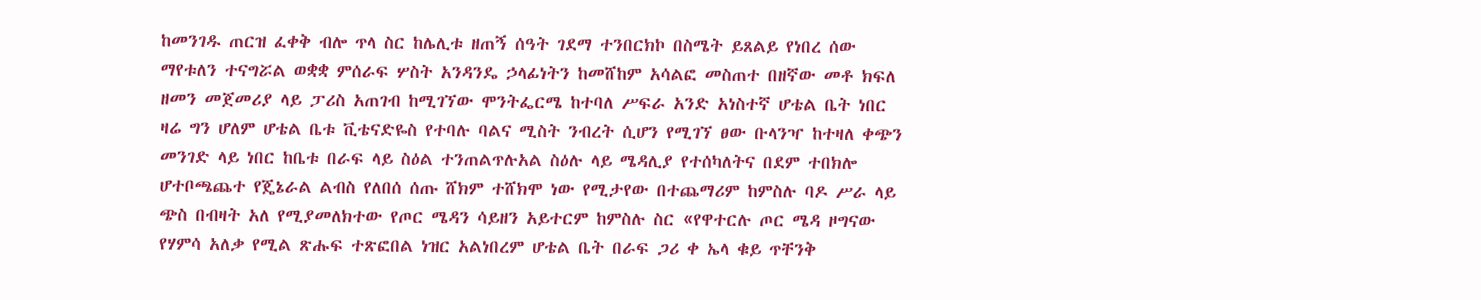ከመንገዱ ጠርዝ ፈቀቅ ብሎ ጥላ ስር ከሌሊቱ ዘጠኝ ሰዓት ገደማ ተንበርክኮ በስሜት ይጸልይ የነበረ ሰው ማየቱለን ተናግሯል ወቋቋ ምሰራፍ ሦስት አንዳንዴ ኃላፊነትን ከመሸከም አሳልፎ መስጠተ በዘኛው መቶ ክፍለ ዘመን መጀመሪያ ላይ ፓሪስ አጠገብ ከሚገኘው ሞንትፌርሜ ከተባለ ሥፍራ አንድ አነስተኛ ሆቴል ቤት ነበር ዛሬ ግን ሆለም ሆቴል ቤቱ ቪቴናድዬስ የተባሉ ባልና ሚስት ንብረት ሲሆን የሚገኘ ፀው ቡላንዣ ከተዛለ ቀጭን መንገድ ላይ ነበር ከቤቱ በራፍ ላይ ስዕል ተንጠልጥሉአል ስዕሉ ላይ ሜዳሊያ የተሰካለትና በደም ተበክሎ ሆተቦጫጨተ የጄኔራል ልብስ የለበሰ ሰጡ ሸክም ተሸክሞ ነው የሚታየው በተጨማሪም ከምስሉ ባዶ ሥራ ላይ ጭስ በብዛት አለ የሚያመለክተው የጦር ሜዳን ሳይዘን አይተርም ከምስሉ ስር «የዋተርሉ ጦር ሜዳ ዞግናው የሃምሳ አለቃ የሚል ጽሑፍ ተጽፎበል ነዝር አልነበረም ሆቴል ቤት በራፍ ጋሪ ቀ ኤላ ቁይ ጥቸንቅ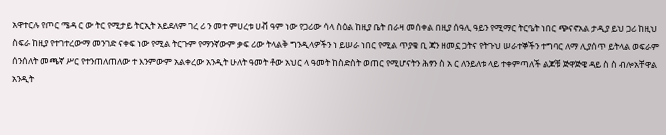አዋተርሉ የጦር ሜዳ ር ው ትር የሚታይ ትርኢት አይደለም ገረ ሪ ን መተ ምሀረቱ ሀቭ ዓም ነው የጋሪው ሳላ ስዕል ከዚያ ቤት በራዛ መሰቀል በዚያ ሰዓሊ ዓይን የሚማር ትርዔት ነበር ጭናኖአል ታዲያ ይህ ጋሪ ከዚህ ስፍራ ከዚያ የተገተረውማ መንገድ ናቀፍ ነው የሚል ትርጉም የማንኛውም ቃፍ ሪው ትላልቅ ግንዲላዎችን ነ ይሠራ ነበር የሚል ጥያቄ ቢ ጃን ዘመኗ ጋትና የትጉህ ሠራተኞችን ተግባር ለማ ሊያሰጥ ይትላል ወፍራም ሰንሰለት መጫኛ ሥር የተንጠለጠለው ተ እንምውም አልቀረው አንዲት ሁለት ዓመት ቶው አህር ላ ዓመት ከስድስት ወጠር የሚሆናትን ሕፃን ስ አ ር ለንይለቱ ላይ ተቀምጣለች ልጆቹ ጅዋጅዌ ዳይ ስ ስ ብሎአቸዋል አንዲት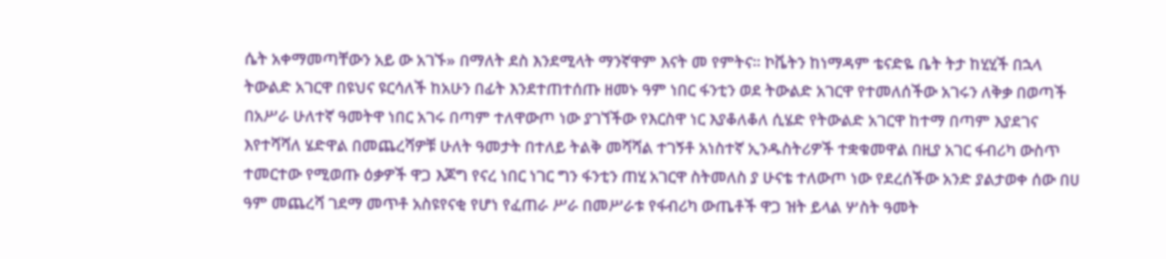ሴት አቀማመጣቸውን አይ ው አገኙ» በማለት ደስ እንደሚላት ማንኛዋም እናት መ የምትና። ኮቬትን ከነማዳም ቴናድዬ ቤት ትታ ከሂሂች በኋላ ትውልድ አገርዋ በዩህና ዩርሳለች ከአሁን በፊት እንደተጠተሰጡ ዘመኑ ዓም ነበር ፋንቲን ወደ ትውልድ አገርዋ የተመለሰችው አገሩን ለቅቃ በወጣች በአሥራ ሁለተኛ ዓመትዋ ነበር አገሩ በጣም ተለዋውጦ ነው ያገኘችው የእርስዋ ነር እያቆለቆለ ሲሄድ የትውልድ አገርዋ ከተማ በጣም እያደገና እየተሻሻለ ሄድዋል በመጨረሻዎቹ ሁለት ዓመታት በተለይ ትልቅ መሻሻል ተገኝቶ አነስተኛ ኢንዱስትሪዎች ተቋቁመዋል በዚያ አገር ፋብሪካ ውስጥ ተመርተው የሚወጡ ዕቃዎች ዋጋ እጆግ የናረ ነበር ነገር ግን ፋንቲን ጠሂ አገርዋ ስትመለስ ያ ሁናቴ ተለውጦ ነው የደረሰችው አንድ ያልታወቀ ሰው በሀ ዓም መጨረሻ ገደማ መጥቶ አስዩየናቂ የሆነ የፈጠራ ሥራ በመሥራቱ የፋብሪካ ውጤቶች ዋጋ ዝት ይላል ሦስት ዓመት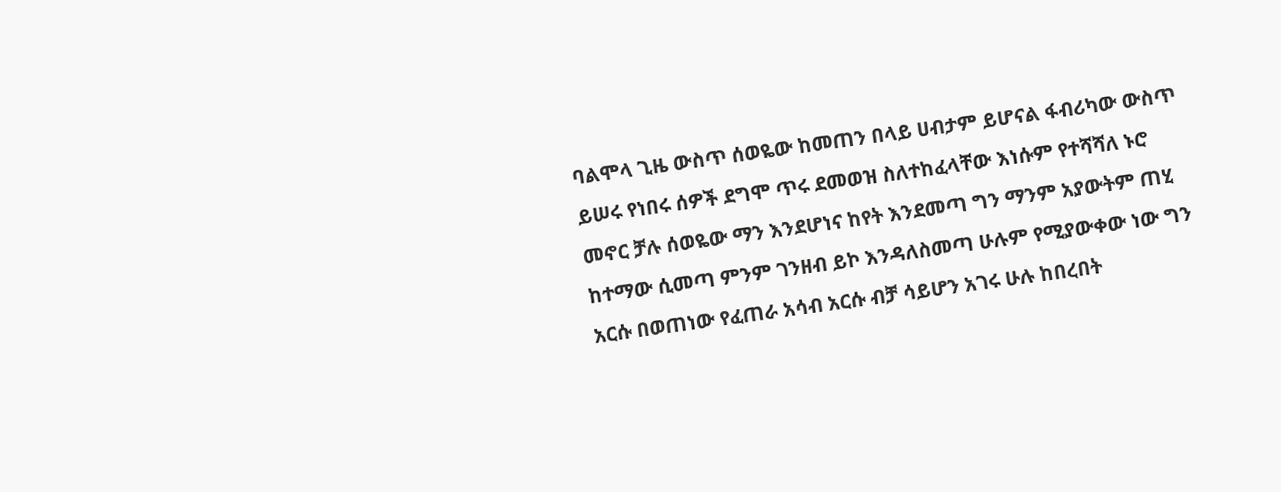ባልሞላ ጊዜ ውስጥ ሰወዬው ከመጠን በላይ ሀብታም ይሆናል ፋብሪካው ውስጥ ይሠሩ የነበሩ ሰዎች ደግሞ ጥሩ ደመወዝ ስለተከፈላቸው እነሱም የተሻሻለ ኑሮ መኖር ቻሉ ሰወዬው ማን እንደሆነና ከየት እንደመጣ ግን ማንም አያውትም ጠሂ ከተማው ሲመጣ ምንም ገንዘብ ይኮ እንዳለስመጣ ሁሉም የሚያውቀው ነው ግን አርሱ በወጠነው የፈጠራ አሳብ አርሱ ብቻ ሳይሆን አገሩ ሁሉ ከበረበት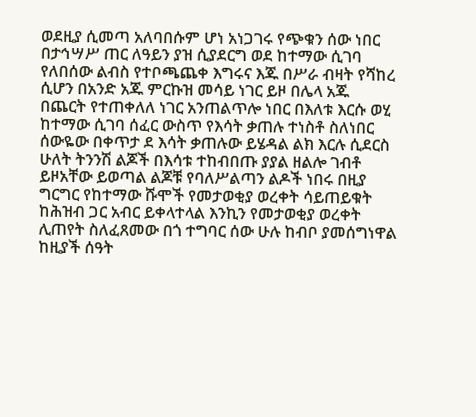ወደዚያ ሲመጣ አለባበሱም ሆነ አነጋገሩ የጭቁን ሰው ነበር በታኅሣሥ ጠር ለዓይን ያዝ ሲያደርግ ወደ ከተማው ሲገባ የለበሰው ልብስ የተቦጫጨቀ እግሩና እጁ በሥራ ብዛት የሻከረ ሲሆን በአንድ አጁ ምርኩዝ መሳይ ነገር ይዞ በሌላ አጁ በጨርት የተጠቀለለ ነገር አንጠልጥሎ ነበር በእለቱ እርሱ ወሂ ከተማው ሲገባ ሰፈር ውስጥ የእሳት ቃጠሉ ተነስቶ ስለነበር ሰውዬው በቀጥታ ደ እሳት ቃጠሉው ይሄዳል ልክ እርሉ ሲደርስ ሁለት ትንንሽ ልጆች በእሳቱ ተከብበጡ ያያል ዘልሎ ገብቶ ይዞአቸው ይወጣል ልጆቹ የባለሥልጣን ልዶች ነበሩ በዚያ ግርግር የከተማው ሹሞች የመታወቂያ ወረቀት ሳይጠይቁት ከሕዝብ ጋር አብር ይቀላተላል እንኪን የመታወቂያ ወረቀት ሊጠየት ስለፈጸመው በጎ ተግባር ሰው ሁሉ ከብቦ ያመሰግነዋል ከዚያች ሰዓት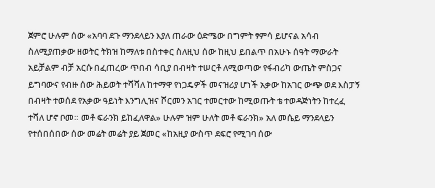ጀምሮ ሁሉም ሰው «አባባ ደጉ ማንደላይን እያለ ጠራው ዕድሜው በግምት ፃምሳ ይሆናል አሳብ ስለሚያጠቃው ዘወትር ትክዝ ከማለቱ በስተቀር ስለዚህ ሰው ከዚህ ይበልጥ በአሁኑ ሰዓት ማውራት አይቻልም ብቻ አርሱ በፈጠረው ጥበብ ሳቢያ በብዛት ተሠርቶ ለሚወጣው የፋብሪካ ውጤት ምስጋና ይግባውና የብዙ ሰው ሕይወት ተሻሻለ ከተማዋ የነጋዴዎች መናዝሪያ ሆነች አቃው ከአገር ውጭ ወደ እስፓኝ በብዛት ተወሰደ የአቃው ዓይነት እንግሊዝና ሾርመን አገር ተመርተው ከሚወጡት ቴ ተወዳጅነትን ከተረፈ ተሻለ ሆኖ ቦመ። መቶ ፍራንክ ይከፈለዋል» ሁሉም ዝም ሁለት መቶ ፍራንክ» አለ መሴይ ማንደላይን የተሰበሰበው ሰው መሬት መሬት ያይ ጀመር «ከአዚያ ውስጥ ደፍሮ የሚገባ ሰው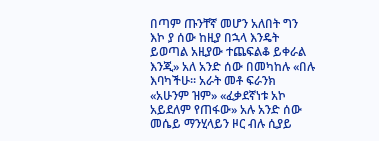በጣም ጡንቸኛ መሆን አለበት ግን እኮ ያ ሰው ከዚያ በኋላ እንዴት ይወጣል አዚያው ተጨፍልቆ ይቀራል እንጂ» አለ አንድ ሰው በመካከሉ «በሉ እባካችሁ። አራት መቶ ፍራንክ «አሁንም ዝም» «ፈቃደኛነቱ አኮ አይደለም የጠፋው» አሉ አንድ ሰው መሴይ ማንሂላይን ዞር ብሉ ሲያይ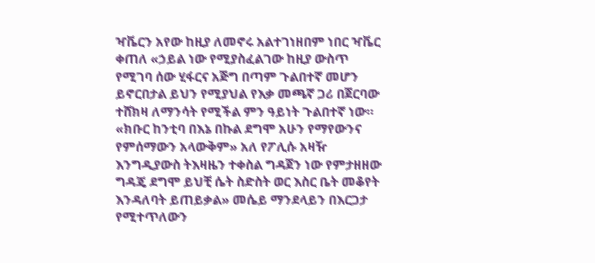ዣቬርን አየው ከዚያ ለመኖሩ አልተገነዘበም ነበር ዣቬር ቀጠለ «ኃይል ነው የሚያስፈልገው ከዚያ ውስጥ የሚገባ ሰው ሂፋርና አጅግ በጣም ጉልበተኛ መሆን ይኖርበታል ይህን የሚያህል የእቃ መጫኛ ጋሪ በጀርባው ተሸክዛ ለማንሳት የሚችል ምን ዓይነት ጉልበተኛ ነው። «ክቡር ከንቲባ በእኔ በኩል ደግሞ አሁን የማየውንና የምሰማውን አላውቅም» አለ የፖሊሱ አዛዥ እንግዲያውስ ትእዛዜን ተቀስል ግዳጀን ነው የምታዘዘው ግዳጄ ደግሞ ይህቺ ሴት ስድስት ወር እስር ቤት መቆየት እንዳለባት ይጠይቃል» መሴይ ማንደላይን በእርጋታ የሚተጥለውን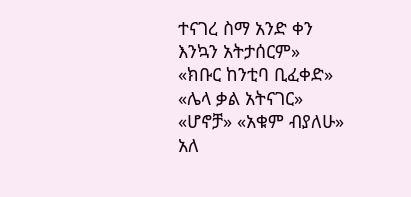ተናገረ ስማ አንድ ቀን እንኳን አትታሰርም» «ክቡር ከንቲባ ቢፈቀድ» «ሌላ ቃል አትናገር» «ሆኖቻ» «አቁም ብያለሁ» አለ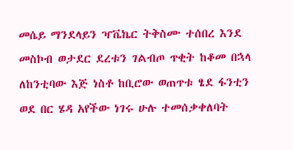መሴይ ማንደላይን ዣቬኬር ትቅስሙ ተሰበረ እንደ መስኮብ ወታደር ደረቱን ገልብጦ ጥቂት ከቆመ በኋላ ለከንቲባው እጅ ነስቶ ከቢሮው ወጠጥቱ ፄደ ፋንቲን ወደ በር ሄዳ አየችው ነገሩ ሁሉ ተመሰቃቀለባት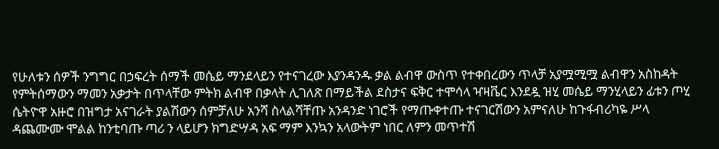የሁለቱን ሰዎች ንግግር በኃፍረት ሰማች መሴይ ማንደላይን የተናገረው እያንዳንዱ ቃል ልብዋ ውስጥ የተቀበረውን ጥላቻ አያሟሚሟ ልብዋን አስከዳት የምትሰማውን ማመን አቃታት በጥላቸው ምትክ ልብዋ በቃላት ሊገለጽ በማይችል ደስታና ፍቅር ተሞሳላ ዣዛቬር እንደዷ ዝሂ መሴይ ማንሂላይን ፊቱን ጦሂ ሴትዮዋ አዙሮ በዝግታ አናገራት ያልሽውን ሰምቻለሁ አንሻ ስላልሻቸጡ አንዳንድ ነገሮች የማጡቀተጡ ተናገርሽውን አምናለሁ ከጉፋብሪካዬ ሥላ ዳጨሙሙ ሞልል ከንቲባጡ ጣሪ ን ላይሆን ክግድሣዳ አፍ ማም እንኳን አላውትም ነበር ለምን መጥተሽ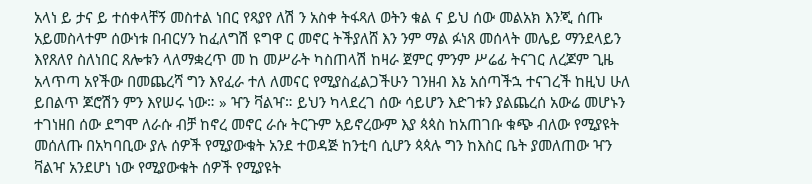አላነ ይ ታና ይ ተሰቀላቸኝ መስተል ነበር የጻያየ ለሽ ን አስቀ ትፋጻለ ወትን ቁል ና ይህ ሰው መልአክ እንጂ ሰጡ አይመስላተም ሰውነቱ በብርሃን ከፈለግሽ ዩግዋ ር መኖር ትችያለሸ እን ንም ማል ፉነጸ መሰላት መሌይ ማንደላይን እየጸለየ ስለነበር ጸሎቱን ላለማቋረጥ መ ከ መሥራት ካስጠላሽ ከዛራ ጀምር ምንም ሥሬፊ ትናገር ለረጆም ጊዜ አላጥጣ አየችው በመጨረሻ ግን እየፈራ ተለ ለመናር የሚያስፈልጋችሁን ገንዘብ እኔ አሰጣችኋ ተናገረች ከዚህ ሁለ ይበልጥ ጆሮሽን ምን እየሠሩ ነው። » ዣን ቫልዣ። ይህን ካላደረገ ሰው ሳይሆን እድገቱን ያልጨረሰ አውሬ መሆኑን ተገነዘበ ሰው ደግሞ ለራሱ ብቻ ከኖረ መኖር ራሱ ትርጉም አይኖረውም እያ ጳጳስ ከአጠገቡ ቁጭ ብለው የሚያዩት መሰለጡ በአካባቢው ያሉ ሰዎች የሚያውቁት አንደ ተወዳጅ ከንቲባ ሲሆን ጳጳሉ ግን ከእስር ቤት ያመለጠው ዣን ቫልዣ አንደሆነ ነው የሚያውቁት ሰዎች የሚያዩት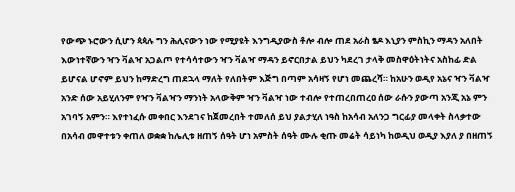የውጭ ኑሮውን ሲሆን ጳጳሉ ግን ሕሊናውን ነው የሚያዩት እንግዲያውስ ቶሎ ብሎ ጠደ አራስ ፄዶ እኒያን ምስኪን ማዳን አለበት እውነተኛውን ዣን ቫልዣ አጋልጦ የተሳሳተውን ዣን ቫልዣ ማዳን ይኖርበታል ይህን ካደረገ ታላቅ መስዋዕትነትና አስከፊ ድል ይሆናል ሆኖም ይህን ከማድረግ ጠደኋላ ማለት የለበትም እጅግ በጣም አሳዛኝ የሆነ መጨረሻ። ከአሁን ወዲየ አኔና ዣን ቫልዣ አንድ ሰው አይሂለንም የዣን ቫልዣን ማንነት አላውቅም ዣን ቫልዣ ነው ተብሎ የተጠረበጠረዐ ሰው ራሱን ያውጣ አንጂ አኔ ምን አገባኝ አምን። እየተነፈሱ መቀበር እንደገና ከጀመረበት ተመለሰ ይህ ያልታሂለ ነዓስ ከአሳብ አለንጋ ግርፊያ መላቀት ስላቃተው በአሳብ መዋተቱን ቀጠለ ወቋቋ ከሌሊቱ ዘጠኝ ሰዓት ሆነ አምስት ሰዓት ሙሉ ቂጡ መሬት ሳይነካ ከወዲህ ወዲያ እያለ ያ በዘጠኝ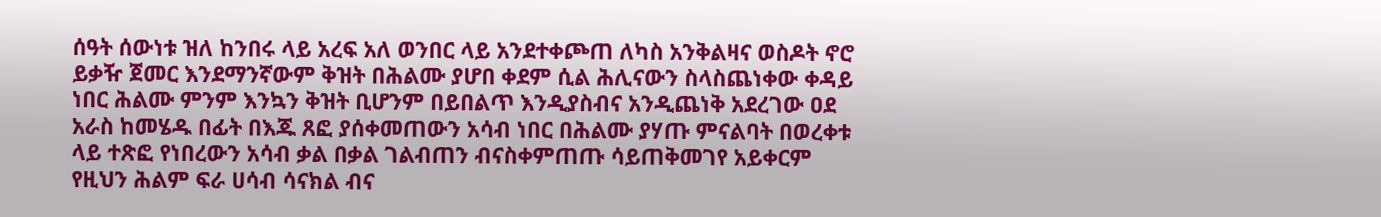ሰዓት ሰውነቱ ዝለ ከንበሩ ላይ አረፍ አለ ወንበር ላይ አንደተቀጮጠ ለካስ አንቅልዛና ወስዶት ኖሮ ይቃዥ ጀመር እንደማንኛውም ቅዝት በሕልሙ ያሆበ ቀደም ሲል ሕሊናውን ስላስጨነቀው ቀዳይ ነበር ሕልሙ ምንም እንኳን ቅዝት ቢሆንም በይበልጥ እንዲያስብና አንዲጨነቅ አደረገው ዐደ አራስ ከመሄዱ በፊት በእጁ ጸፎ ያሰቀመጠውን አሳብ ነበር በሕልሙ ያሃጡ ምናልባት በወረቀቱ ላይ ተጽፎ የነበረውን አሳብ ቃል በቃል ገልብጠን ብናስቀምጠጡ ሳይጠቅመገየ አይቀርም የዚህን ሕልም ፍራ ሀሳብ ሳናክል ብና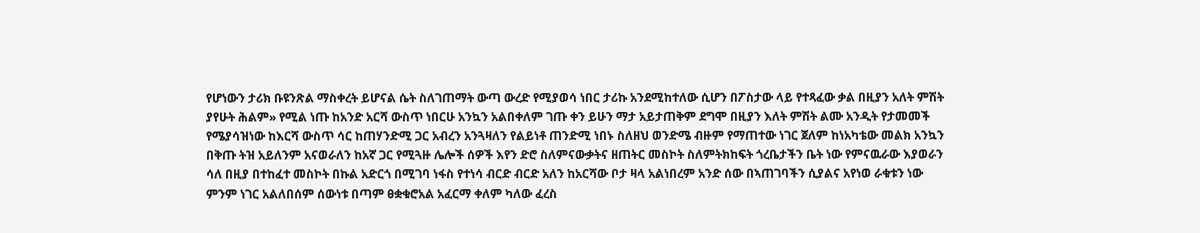የሆነውን ታሪክ ቡዩንጽል ማስቀረት ይሆናል ሴት ስለገጠማት ውጣ ውረድ የሚያወሳ ነበር ታሪኩ አንደሚከተለው ሲሆን በፖስታው ላይ የተጻፈው ቃል በዚያን አለት ምሽት ያየሁት ሕልም» የሚል ነጡ ከአንድ አርሻ ውስጥ ነበርሁ አንኳን አልበቀለም ገጡ ቀን ይሁን ማታ አይታጠቅም ደግሞ በዚያን እለት ምሽት ልሙ አንዲት የታመመች የሜያሳዝነው ከእርሻ ውስጥ ሳር ከጠሃንድሚ ጋር አብረን አንጓዛለን የልይነቶ ጠንድሚ ነበኑ ስለዘህ ወንድሜ ብዙም የማጠተው ነገር ጀለም ከነአካቴው መልክ አንኳን በቅጡ ትዝ አይለንም አናወራለን ከአኛ ጋር የሚጓዙ ሌሎች ሰዎች እየን ድሮ ስለምናውቃትና ዘጠትር መስኮት ስለምትክከፍት ጎረቤታችን ቤት ነው የምናዉራው እያወራን ሳለ በዚያ በተከፈተ መስኮት በኩል አድርጎ በሚገባ ነፋስ የተነሳ ብርድ ብርድ አለን ከአርሻው ቦታ ዛላ አልነበረም አንድ ሰው በኣጠገባችን ሲያልና አየነወ ራቁቱን ነው ምንም ነገር አልለበሰም ሰውነቱ በጣም ፀቋቁሮአል አፈርማ ቀለም ካለው ፈረስ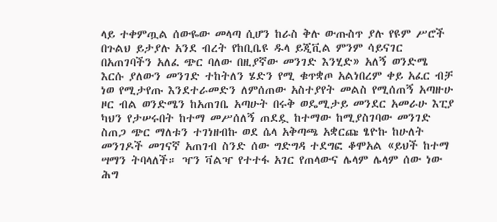ላይ ተቀምጧል ሰውዬው መላጣ ሲሆን ከራስ ቅሉ ውጡስጥ ያሉ የዩም ሥሮች በጉልህ ይታያሉ አንደ ብረት የከቢቤዩ ዱላ ይጂቪል ምንም ሳይናገር በአጠገባችን አለፈ ጭር ባለው በዚያኛው መንገድ እንሂድ» አለኝ ወንድሜ እርሱ ያለውን መንገድ ተከትለን ሄድን የሚ ቁጥቋጦ አልነበረም ቀይ አፈር ብቻ ነወ የሚታየጡ እንደተራመድን ለምሰጠው አስተያየት መልስ የሚሰጠኝ አጣዙሁ ዞር ብል ወንድሜን ከአጠገቤ አጣሁት በሩቅ ወዴሚታይ መንደር አመራሁ እፒያ ካህን የታሠሩበት ከተማ መሥሰለኝ ጠደዷ ከተማው ከሚያስገባው መንገድ ስጠጋ ጭር ማለቱን ተገነዘብኩ ወደ ሴላ አቅጣጫ አቋርጩ ፄዮኩ ከሁለት መንገዶች መገናኛ አጠገብ ስንድ ሰው ግድግዳ ተደግፎ ቆሞአል «ይህች ከተማ ሣማን ትባላለች። ዣን ቫልዣ የተተፋ አገር የጠላውና ሌላም ሌላም ሰው ነው ሕግ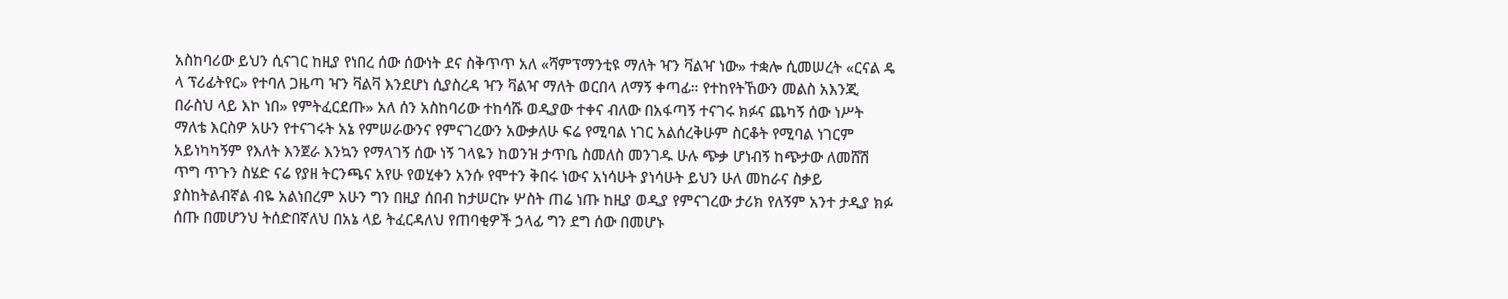አስከባሪው ይህን ሲናገር ከዚያ የነበረ ሰው ሰውነት ደና ስቅጥጥ አለ «ሻምፕማንቲዩ ማለት ዣን ቫልዣ ነው» ተቋሎ ሲመሠረት «ርናል ዴ ላ ፕሪፊትየር» የተባለ ጋዜጣ ዣን ቫልቫ እንደሆነ ሲያስረዳ ዣን ቫልዣ ማለት ወርበላ ለማኝ ቀጣፊ። የተከየትኸውን መልስ አእንጂ በራስህ ላይ እኮ ነበ» የምትፈርደጡ» አለ ሰን አስከባሪው ተከሳሹ ወዲያው ተቀና ብለው በአፋጣኝ ተናገሩ ክፉና ጨካኝ ሰው ነሥት ማለቴ እርስዎ አሁን የተናገሩት አኔ የምሠራውንና የምናገረውን አውቃለሁ ፍሬ የሚባል ነገር አልሰረቅሁም ስርቆት የሚባል ነገርም አይነካካኝም የእለት እንጀራ እንኳን የማላገኝ ሰው ነኝ ገላዬን ከወንዝ ታጥቤ ስመለስ መንገዱ ሁሉ ጭቃ ሆነብኝ ከጭታው ለመሸሽ ጥግ ጥጉን ስሄድ ናሬ የያዘ ትርንጫና አየሁ የወሂቀን አንሱ የሞተን ቅበሩ ነውና አነሳሁት ያነሳሁት ይህን ሁለ መከራና ስቃይ ያስከትልብኛል ብዬ አልነበረም አሁን ግን በዚያ ሰበብ ከታሠርኩ ሦስት ጠሬ ነጡ ከዚያ ወዲያ የምናገረው ታሪክ የለኝም አንተ ታዲያ ክፉ ሰጡ በመሆንህ ትሰድበኛለህ በአኔ ላይ ትፈርዳለህ የጠባቂዎች ኃላፊ ግን ደግ ሰው በመሆኑ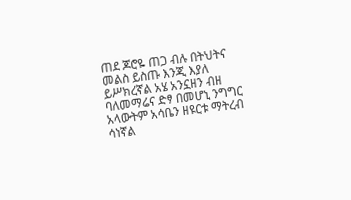ጠደ ጆሮዬ ጠጋ ብሉ በትህትና መልስ ይስጡ እንጂ እያለ ይሥክረኛል አሄ አንኗዘን ብዘ ባለመማሬና ድፃ በመሆኒ ንግግር አላውትም አሳቤን ዘዩርቱ ማትረብ ሳነኛል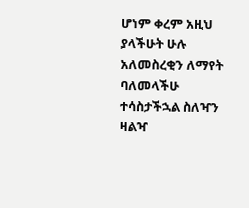ሆነም ቀረም አዚህ ያላችሁት ሁሉ አለመስረቂን ለማየት ባለመላችሁ ተሳስታችኋል ስለዣን ዛልዣ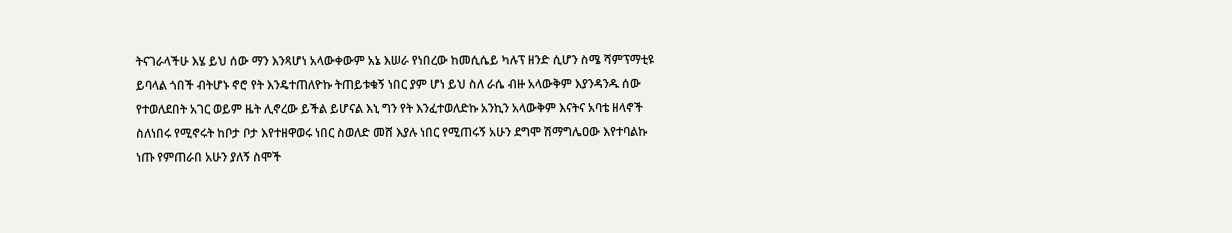ትናገራላችሁ እሄ ይህ ሰው ማን እንጻሆነ አላውቀውም አኔ እሠራ የነበረው ከመሲሴይ ካሉፕ ዘንድ ሲሆን ስሜ ሻምፕማቲዩ ይባላል ጎበች ብትሆኑ ኖሮ የት እንዴተጠለዮኩ ትጠይቱቁኝ ነበር ያም ሆነ ይህ ስለ ራሴ ብዙ አላውቅም እያንዳንዱ ሰው የተወለደበት አገር ወይም ዜት ሊኖረው ይችል ይሆናል እኒ ግን የት እንፈተወለድኩ አንኪን አላውቅም እናትና አባቴ ዘላኖች ስለነበሩ የሚኖሩት ከቦታ ቦታ እየተዘዋወሩ ነበር ስወለድ መሸ እያሉ ነበር የሚጠሩኝ አሁን ደግሞ ሽማግሌዐው እየተባልኩ ነጡ የምጠራበ አሁን ያለኝ ስሞች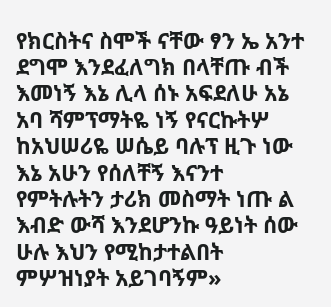የክርስትና ስሞች ናቸው ፃን ኤ አንተ ደግሞ እንደፈለግክ በላቸጡ ብች እመነኝ እኔ ሊላ ሰኑ አፍደለሁ አኔ አባ ሻምፕማትዬ ነኝ የናርኩትሦ ከአህሠሪዬ ሠሴይ ባሉፕ ዚጉ ነው እኔ አሁን የሰለቸኝ እናንተ የምትሉትን ታሪክ መስማት ነጡ ል እብድ ውሻ እንደሆንኩ ዓይነት ሰው ሁሉ እህን የሚከታተልበት ምሦዝነያት አይገባኝም»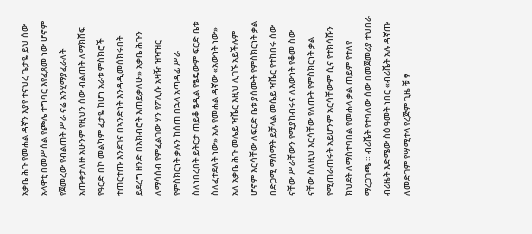አቃቤ ሕጉ የመሐል ዳኛን እያየ ተናህረ ጌታዬ ይህ ሰው አላዋቲ በመሥሰል የጮሌ ተግባር እየፈጸመ ነው ሆኖም የጀመረው የብልጠት ሥራ ናሬ አንሂማያፈራለት አጡቀታለዙ አሁንም የዚህን ሰው ብልጠት ለማክሸፍ የዓርድ በኮ መልካም ፈታዬ ከሆነ አራቱ ምስክሮች ተጠርተጡ እንደገና በኣንድነት እንዳዲመሰክሩበት ይደረግ ዘንድ በአክብሮት እጠይቃለሁ» አቃቤ ሕጉን ለማሳሰብ የምፈልገው ሃን የፖሊሱ አዛዥ ዝዣዝር የምስክርነት ቃሉን ከሰጠ በኋላ አጣዳፊ ሥራ ስለነበረበት ይትርታ ጠይቆ ፄዲል የፄዴውም ፍርድ ቤቱ ስለፈተደለት ነው» አሉ የመሐል ዳኛው «አውነት ነው» አለ አቃቤ ሕጉ መሌይ ዣቬር እዚህ ሊገኙ አይችሉም ሆኖም እርሳቸው ለፍርድ ቤቱ ያሰሙት የምስክርነት ቃል በድጋሚ ማሰማት ይቻላል መሴይ ዣቬር የተከበሩ ሰው ናቸው ሥራቸውን የሚያከብሩና ለእውነት የቆመ ስው ናቸው ስለዚህ እርሳቸው የለጡት የምስክርነት ቃል የሚጠራጠሩት አይሆንም አርሳቸውም ሲና የተክሳሹን ክህደት ለማስተባበል የመሐላ ቃል ጠይም የተለየ ማረጋገጫ ። ብሪቬት የተባለው ሰው በመጀመሪያ ተህበራ ብሪዜት እድሜው ስዕ ዓመት ነበር «ብሪቬት አሉ ዳኛጡ ለመድገም የሣሚተላ የረጅም ጊዜ ቹ ፃ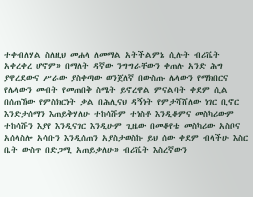ተቀብለሃል ስለዚህ መሐላ ለመማል አትችልምኔ ሲሉት ብሪቬት አቀረቀረ ሆኖም» በማለት ዳኛው ንግግራቸውን ቀጠሉ አንድ ሕግ ያዋረደውና ሥራው ያስቀጣው ወንጀለኛ በውስጡ ሌላውን የማክበርና የሌላውን መብት የመጠበቅ ስሜት ይኖረዋል ምናልባት ቀደም ሲል በሰጠኸው የምስክርነት ቃል በሕሊናህ ዳኝነት የምታሻሸለው ነገር ቢኖር እንድታሰማን እጠይቅሃለሁ ተከሳሹም ተነስቶ እንዲቆምና መስካሪውም ተከሳሹን እያየ እንዲናገር እንዲሁም ጊዜው በመቆየቴ መስካሪው አስቦና አሰላስሎ አሳቡን እንዲሰጠን አያስታወስኩ ይህ ሰው ቀደም ብላችሁ እስር ቤት ውስጥ በድጋሚ አጠይቃለሁ» ብሪቬት እስረኛውን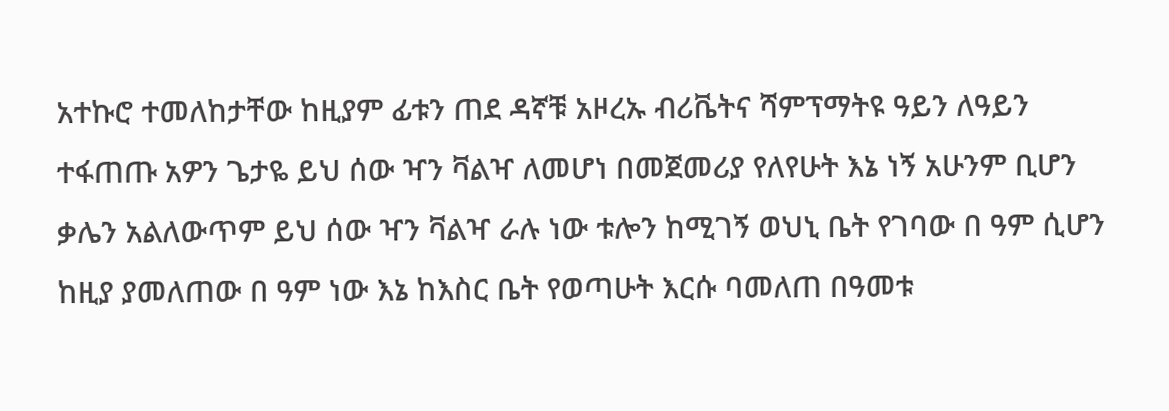አተኩሮ ተመለከታቸው ከዚያም ፊቱን ጠደ ዳኛቹ አዞረኡ ብሪቬትና ሻምፕማትዩ ዓይን ለዓይን ተፋጠጡ አዎን ጌታዬ ይህ ሰው ዣን ቫልዣ ለመሆነ በመጀመሪያ የለየሁት እኔ ነኝ አሁንም ቢሆን ቃሌን አልለውጥም ይህ ሰው ዣን ቫልዣ ራሉ ነው ቱሎን ከሚገኝ ወህኒ ቤት የገባው በ ዓም ሲሆን ከዚያ ያመለጠው በ ዓም ነው እኔ ከእስር ቤት የወጣሁት እርሱ ባመለጠ በዓመቱ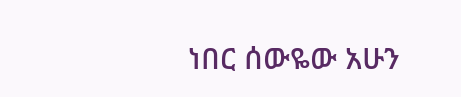ነበር ሰውዬው አሁን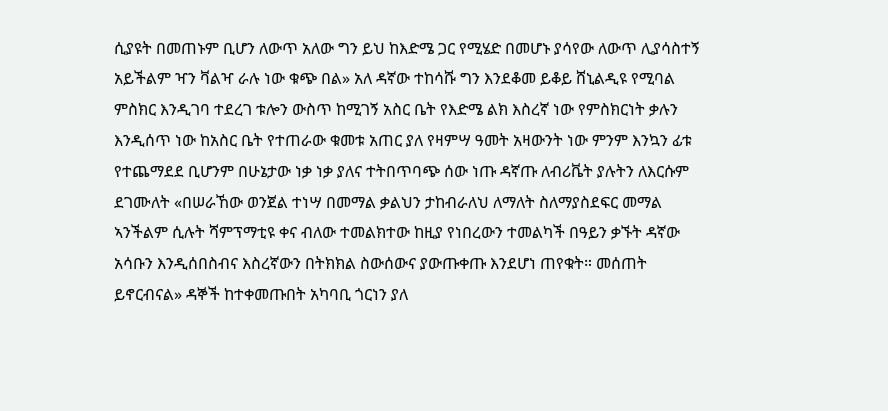ሲያዩት በመጠኑም ቢሆን ለውጥ አለው ግን ይህ ከእድሜ ጋር የሚሄድ በመሆኑ ያሳየው ለውጥ ሊያሳስተኝ አይችልም ዣን ቫልዣ ራሉ ነው ቁጭ በል» አለ ዳኛው ተከሳሹ ግን እንደቆመ ይቆይ ሸኒልዲዩ የሚባል ምስክር እንዲገባ ተደረገ ቱሎን ውስጥ ከሚገኝ አስር ቤት የእድሜ ልክ እስረኛ ነው የምስክርነት ቃሉን እንዲሰጥ ነው ከአስር ቤት የተጠራው ቁመቱ አጠር ያለ የዛምሣ ዓመት አዛውንት ነው ምንም እንኳን ፊቱ የተጨማደደ ቢሆንም በሁኔታው ነቃ ነቃ ያለና ተትበጥባጭ ሰው ነጡ ዳኛጡ ለብሪቬት ያሉትን ለእርሱም ደገሙለት «በሠራኸው ወንጀል ተነሣ በመማል ቃልህን ታከብራለህ ለማለት ስለማያስደፍር መማል ኣንችልም ሲሉት ሻምፕማቲዩ ቀና ብለው ተመልክተው ከዚያ የነበረውን ተመልካች በዓይን ቃኙት ዳኛው አሳቡን እንዲሰበስብና እስረኛውን በትክክል ስውሰውና ያውጡቀጡ እንደሆነ ጠየቁት። መሰጠት ይኖርብናል» ዳኞች ከተቀመጡበት አካባቢ ጎርነን ያለ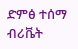ድምፅ ተሰማ ብሪቬት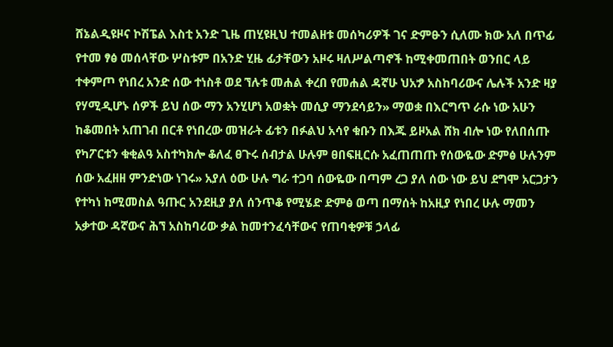ሸኔልዲዩዞና ኮሽፔል እስቲ አንድ ጊዜ ጠሂዩዚህ ተመልዘቱ መሰካሪዎች ገና ድምፁን ሲለሙ ክው አለ በጥፊ የተመ ፃፅ መሰላቸው ሦስቱም በአንድ ሂዜ ፊታቸውን አዞሩ ዛለሥልጣኖች ከሚቀመጠበት ወንበር ላይ ተቀምጦ የነበረ አንድ ሰው ተነስቶ ወደ ኘሉቱ መሐል ቀረበ የመሐል ዳኛሁ ህአፇ አስከባሪውና ሌሉች አንድ ዛያ የሃሚዲሆኑ ሰዎች ይህ ሰው ማን አንሂሆነ አወቋት መሲያ ማንደሳይን» ማወቋ በእርግጥ ራሱ ነው አሁን ከቆመበት አጠገብ በርቶ የነበረው መዝራት ፊቱን በፉልህ አሳየ ቁቡን በእጁ ይዞአል ሸክ ብሎ ነው የለበሰጡ የካፖርቱን ቁቂልዓ አስተካክሎ ቆለፈ ፀጉሩ ሰብታል ሁሉም ፀበፍዚርሱ አፈጠጠጡ የሰውዬው ድምፅ ሁሉንም ሰው አፈዘዘ ምንድነው ነገሩ» አያለ ዕው ሁሉ ግራ ተጋባ ሰውዬው በጣም ረጋ ያለ ሰው ነው ይህ ደግሞ አርጋታን የተካነ ከሚመስል ዓጡር አንደዚያ ያለ ሰንጥቆ የሚሄድ ድምፅ ወጣ በማሰት ከአዚያ የነበረ ሁሉ ማመን አቃተው ዳኛውና ሕኘ አስከባሪው ቃል ከመተንፈሳቸውና የጠባቂዎቹ ኃላፊ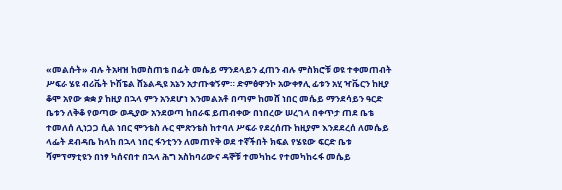«መልሱት» ብሉ ትአዛዝ ከመስጠቴ በፊት መሴይ ማንደላይን ፈጠን ብሉ ምስክሮቹ ወዩ ተቀመጠብት ሥፍራ ሄዩ ብሪቬት ኮሽፔል ሸኔልዲዩ አኔን አታጡቁኝም። ድምፅዋንኮ አውቀፃሊ ፊቱን አሂ ዣቬርን ከዚያ ቆሞ አየው ቋቋ ያ ከዚያ በኋላ ምን አንደሆነ እንመልአቶ በጣም ከመሸ ነበር መሴይ ማንደሳይን ዓርድ ቤቱን ለቅቆ የወጣው ወዲያው አንደወጣ ከበራፍ ይጠብቀው በነበረው ሠረገላ በቀጥታ ጠደ ቤቴ ተመለሰ ሊነጋጋ ሲል ነበር ሞንቴስ ሉር ሞጽንቴስ ከተባለ ሥፍራ የደረሰጡ ከዚያም እንደደረሰ ለመሴይ ላፌት ደብዳቤ ከላከ በኋላ ነበር ፋንቲንን ለመጠየቅ ወደ ተኛችበት ክፍል የሄዩው ፍርድ ቤቱ ሻምፕማቲዩን በነፃ ካሰናበተ በኋላ ሕግ አስከባሪውና ዳኞቹ ተመካከሩ የተመካከሩፋ መሴይ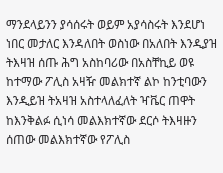ማንደላይንን ያሳሰሩት ወይም አያሳስሩት እንደሆነ ነበር መታለር እንዳለበት ወስነው በአለበት እንዲያዝ ትእዛዝ ሰጡ ሕግ አስከባሪው በአስቸኪይ ወዩ ከተማው ፖሊስ አዛዥ መልክተኛ ልኮ ከንቲባውን እንዲይዝ ትአዛዝ አስተላለፈለት ዣቬር ጠዋት ከእንቅልፉ ሲነሳ መልእክተኛው ደርሶ ትእዛዙን ሰጠው መልእክተኛው የፖሊስ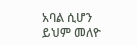አባል ሲሆን ይህም መለዮ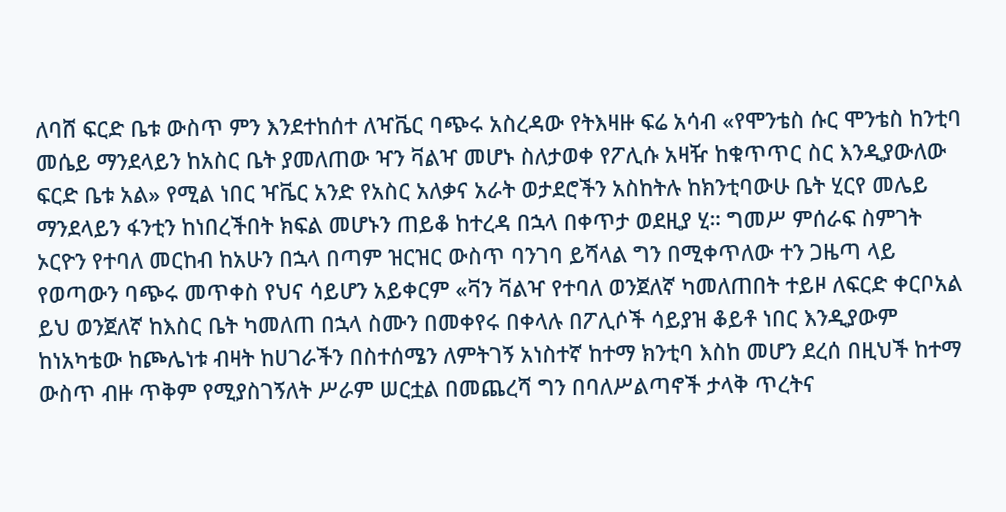ለባሸ ፍርድ ቤቱ ውስጥ ምን እንደተከሰተ ለዣቬር ባጭሩ አስረዳው የትእዛዙ ፍሬ አሳብ «የሞንቴስ ሱር ሞንቴስ ከንቲባ መሴይ ማንደላይን ከአስር ቤት ያመለጠው ዣን ቫልዣ መሆኑ ስለታወቀ የፖሊሱ አዛዥ ከቁጥጥር ስር እንዲያውለው ፍርድ ቤቱ አል» የሚል ነበር ዣቬር አንድ የአስር አለቃና አራት ወታደሮችን አስከትሉ ከክንቲባውሁ ቤት ሂርየ መሌይ ማንደላይን ፋንቲን ከነበረችበት ክፍል መሆኑን ጠይቆ ከተረዳ በኋላ በቀጥታ ወደዚያ ሂ። ግመሥ ምሰራፍ ስምገት ኦርዮን የተባለ መርከብ ከአሁን በኋላ በጣም ዝርዝር ውስጥ ባንገባ ይሻላል ግን በሚቀጥለው ተን ጋዜጣ ላይ የወጣውን ባጭሩ መጥቀስ የህና ሳይሆን አይቀርም «ቫን ቫልዣ የተባለ ወንጀለኛ ካመለጠበት ተይዞ ለፍርድ ቀርቦአል ይህ ወንጀለኛ ከእስር ቤት ካመለጠ በኋላ ስሙን በመቀየሩ በቀላሉ በፖሊሶች ሳይያዝ ቆይቶ ነበር እንዲያውም ከነአካቴው ከጮሌነቱ ብዛት ከሀገራችን በስተሰሜን ለምትገኝ አነስተኛ ከተማ ክንቲባ እስከ መሆን ደረሰ በዚህች ከተማ ውስጥ ብዙ ጥቅም የሚያስገኝለት ሥራም ሠርቷል በመጨረሻ ግን በባለሥልጣኖች ታላቅ ጥረትና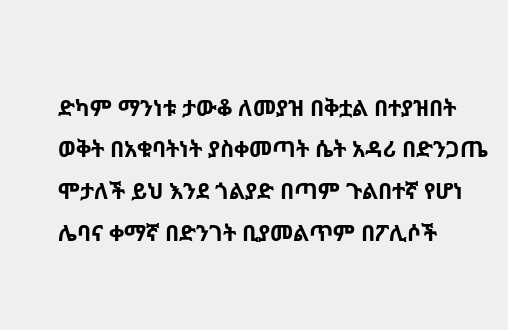ድካም ማንነቱ ታውቆ ለመያዝ በቅቷል በተያዝበት ወቅት በአቁባትነት ያስቀመጣት ሴት አዳሪ በድንጋጤ ሞታለች ይህ እንደ ጎልያድ በጣም ጉልበተኛ የሆነ ሌባና ቀማኛ በድንገት ቢያመልጥም በፖሊሶች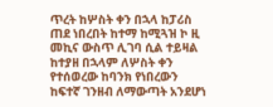ጥረት ከሦስት ቀን በኋላ ከፓሪስ ጠደ ነበረበት ከተማ ከሚጓዝ ኮ ዚ መኪና ውስጥ ሊገባ ሲል ተይዛል ከተያዘ በኋላም ለሦስት ቀን የተሰወረው ከባንክ የነበረውን ከፍተኛ ገንዘብ ለማውጣት አንደሆነ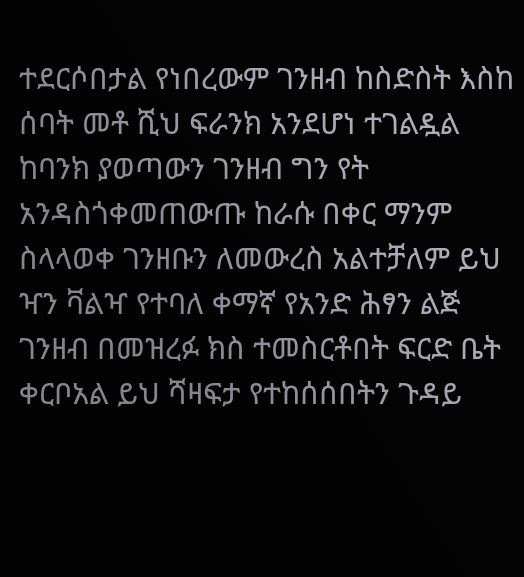ተደርሶበታል የነበረውም ገንዘብ ከስድስት እስከ ሰባት መቶ ሺህ ፍራንክ አንደሆነ ተገልዷል ከባንክ ያወጣውን ገንዘብ ግን የት አንዳስጎቀመጠውጡ ከራሱ በቀር ማንም ስላላወቀ ገንዘቡን ለመውረስ አልተቻለም ይህ ዣን ቫልዣ የተባለ ቀማኛ የአንድ ሕፃን ልጅ ገንዘብ በመዝረፉ ክስ ተመስርቶበት ፍርድ ቤት ቀርቦአል ይህ ሻዛፍታ የተከሰሰበትን ጉዳይ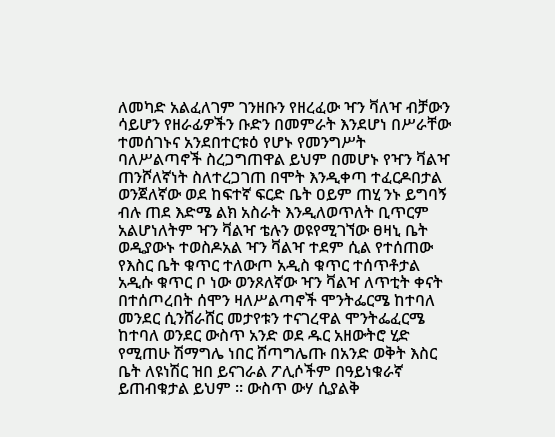ለመካድ አልፈለገም ገንዘቡን የዘረፈው ዣን ቫለዣ ብቻውን ሳይሆን የዘራፊዎችን ቡድን በመምራት እንደሆነ በሥራቸው ተመሰገኑና አንደበተርቱዕ የሆኑ የመንግሥት ባለሥልጣኖች ስረጋግጠዋል ይህም በመሆኑ የዣን ቫልዣ ጠንሾለኛነት ስለተረጋገጠ በሞት እንዲቀጣ ተፈርዶበታል ወንጀለኛው ወደ ከፍተኛ ፍርድ ቤት ዐይም ጠሂ ንኑ ይግባኝ ብሉ ጠደ እድሜ ልክ አስራት እንዲለወጥለት ቢጥርም አልሆነለትም ዣን ቫልዣ ቴሉን ወዩየሚገኘው ፀዛኒ ቤት ወዲያውኑ ተወስዶአል ዣን ቫልዣ ተደም ሲል የተሰጠው የእስር ቤት ቁጥር ተለውጦ አዲስ ቁጥር ተሰጥቶታል አዲሱ ቁጥር ቦ ነው ወንጾለኛው ዣን ቫልዣ ለጥቲት ቀናት በተሰጦረበት ሰሞን ዛለሥልጣኖች ሞንትፌርሜ ከተባለ መንደር ሲንሸራሸር መታየቱን ተናገረዋል ሞንትፌፈርሜ ከተባለ ወንደር ውስጥ አንድ ወደ ዱር አዘውትሮ ሂድ የሚጠሁ ሽማግሌ ነበር ሸጣግሌጡ በአንድ ወቅት እስር ቤት ለዩነሽር ዝበ ይናገራል ፖሊሶችም በዓይነቁራኛ ይጠብቁታል ይህም ። ውስጥ ውሃ ሲያልቅ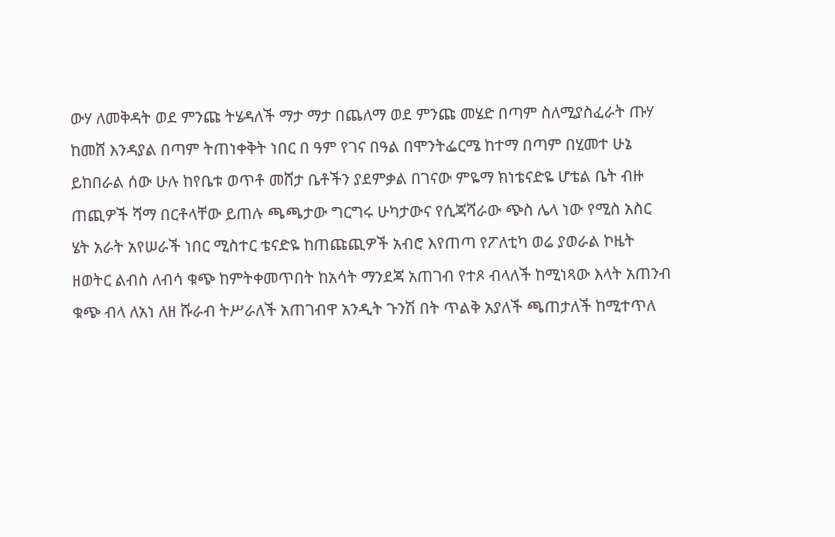ውሃ ለመቅዳት ወደ ምንጩ ትሄዳለች ማታ ማታ በጨለማ ወደ ምንጩ መሄድ በጣም ስለሚያስፈራት ጡሃ ከመሸ እንዳያል በጣም ትጠነቀቅት ነበር በ ዓም የገና በዓል በሞንትፌርሜ ከተማ በጣም በሂመተ ሁኔ ይከበራል ሰው ሁሉ ከየቤቱ ወጥቶ መሸታ ቤቶችን ያደምቃል በገናው ምዬማ ክነቴናድዬ ሆቴል ቤት ብዙ ጠጪዎች ሻማ በርቶላቸው ይጠሉ ጫጫታው ግርግሩ ሁካታውና የሲጃሻራው ጭስ ሌላ ነው የሚስ አስር ሄት አራት አየሠራች ነበር ሚስተር ቴናድዬ ከጠጩጪዎች አብሮ እየጠጣ የፖለቲካ ወሬ ያወራል ኮዜት ዘወትር ልብስ ለብሳ ቁጭ ከምትቀመጥበት ከአሳት ማንደጃ አጠገብ የተጾ ብላለች ከሚነጻው እላት አጠንብ ቁጭ ብላ ለአነ ለዘ ሹራብ ትሥራለች አጠገብዋ አንዲት ጉንሽ በት ጥልቅ አያለች ጫጠታለች ከሚተጥለ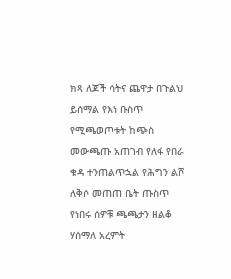ክጻ ለጆች ሳትና ጨዋታ በጉልህ ይሰማል የእነ ቡስጥ የሚጫወጦቱት ከጭስ መውጫጡ አጠገብ የለፋ የበራ ቁዳ ተንጠልጥኋል የሕግን ልሾ ለቅሶ መጠጠ ቤት ጡስጥ የነበሩ ሰዎቹ ጫጫታን ዘልቆ ሃሰማለ አረምት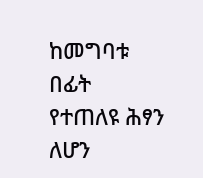ከመግባቱ በፊት የተጠለዩ ሕፃን ለሆን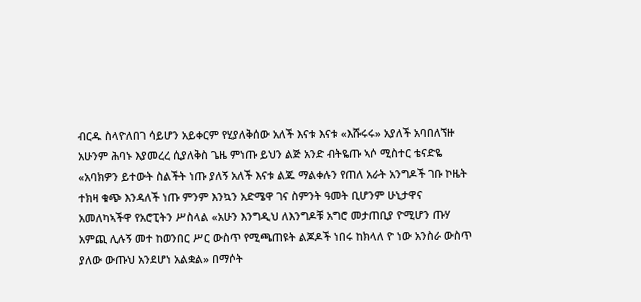ብርዱ ስላዮለበገ ሳይሆን አይቀርም የሂያለቅሰው አለች እናቱ እናቱ «እሹሩሩ» አያለች አባበለኘዙ አሁንም ሕባኑ እያመረረ ሲያለቅስ ጌዜ ምነጡ ይህን ልጅ አንድ ብትዬጡ ኣሶ ሚስተር ቴናድዬ «አባክዎን ይተውት ስልችት ነጡ ያለኝ አለች እናቱ ልጁ ማልቀሉን የጠለ አራት አንግዶች ገቡ ኮዜት ተክዛ ቁጭ እንዳለች ነጡ ምንም እንኳን አድሜዋ ገና ስምንት ዓመት ቢሆንም ሁኒታዋና አመለካኣችዋ የአሮፒትን ሥስላል «አሁን እንግዲህ ለእንግዶቹ አግሮ መታጠቢያ ዮሚሆን ጡሃ አምጪ ሊሉኝ መተ ከወንበር ሥር ውስጥ የሚጫጠዩት ልጆዶች ነበሩ ከክላለ ዮ ነው አንስራ ውስጥ ያለው ውጡህ አንደሆነ አልቋል» በማሶት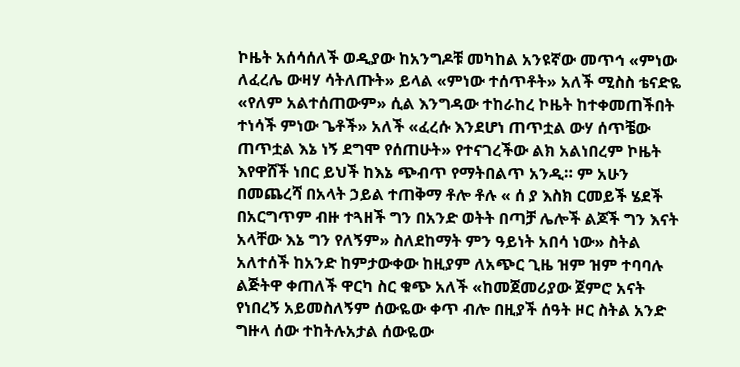ኮዜት አሰሳሰለች ወዲያው ከአንግዶቹ መካከል አንዩኛው መጥኅ «ምነው ለፈረሌ ውዛሃ ሳትለጡት» ይላል «ምነው ተሰጥቶት» አለች ሚስስ ቴናድዬ «የለም አልተሰጠውም» ሲል እንግዳው ተከራከረ ኮዜት ከተቀመጠችበት ተነሳች ምነው ጌቶች» አለች «ፈረሱ እንደሆነ ጠጥቷል ውሃ ሰጥቼው ጠጥቷል እኔ ነኝ ደግሞ የሰጠሁት» የተናገረችው ልክ አልነበረም ኮዜት እየዋሸች ነበር ይህች ከእኔ ጭብጥ የማትበልጥ አንዲ። ም አሁን በመጨረሻ በአላት ኃይል ተጠቅማ ቶሎ ቶሉ « ሰ ያ እስክ ርመይች ሄደች በአርግጥም ብዙ ተጓዘች ግን በአንድ ወትት በጣቻ ሌሎች ልጆች ግን እናት አላቸው እኔ ግን የለኝም» ስለደከማት ምን ዓይነት አበሳ ነው» ስትል አለተሰች ከአንድ ከምታውቀው ከዚያም ለአጭር ጊዜ ዝም ዝም ተባባሉ ልጅትዋ ቀጠለች ዋርካ ስር ቁጭ አለች «ከመጀመሪያው ጀምሮ አናት የነበረኝ አይመስለኝም ሰውዬው ቀጥ ብሎ በዚያች ሰዓት ዞር ስትል አንድ ግዙላ ሰው ተከትሉአታል ሰውዬው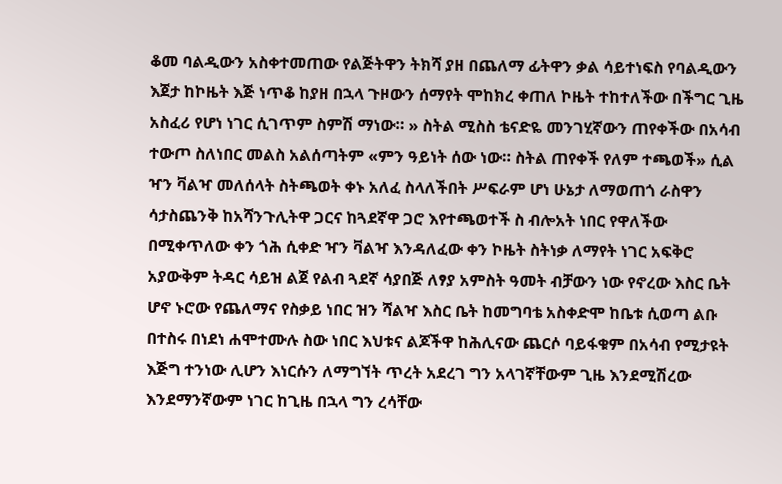ቆመ ባልዲውን አስቀተመጠው የልጅትዋን ትክሻ ያዘ በጨለማ ፊትዋን ቃል ሳይተነፍስ የባልዲውን እጀታ ከኮዜት እጅ ነጥቆ ከያዘ በኋላ ጉዞውን ሰማየት ሞከክረ ቀጠለ ኮዜት ተከተለችው በችግር ጊዜ አስፈሪ የሆነ ነገር ሲገጥም ስምሽ ማነው። » ስትል ሚስስ ቴናድዬ መንገሂኛውን ጠየቀችው በአሳብ ተውጦ ስለነበር መልስ አልሰጣትም «ምን ዓይነት ሰው ነው። ስትል ጠየቀች የለም ተጫወች» ሲል ዣን ቫልዣ መለሰላት ስትጫወት ቀኑ አለፈ ስላለችበት ሥፍራም ሆነ ሁኔታ ለማወጠጎ ራስዋን ሳታስጨንቅ ከአሻንጉሊትዋ ጋርና ከጓደኛዋ ጋሮ እየተጫወተች ስ ብሎአት ነበር የዋለችው በሚቀጥለው ቀን ጎሕ ሲቀድ ዣን ቫልዣ እንዳለፈው ቀን ኮዜት ስትነቃ ለማየት ነገር አፍቅሮ አያውቅም ትዳር ሳይዝ ልጀ የልብ ጓደኛ ሳያበጅ ለፃያ አምስት ዓመት ብቻውን ነው የኖረው እስር ቤት ሆኖ ኑሮው የጨለማና የስቃይ ነበር ዝን ሻልዣ እስር ቤት ከመግባቴ አስቀድሞ ከቤቱ ሲወጣ ልቡ በተስሩ በነደነ ሐሞተሙሉ ስው ነበር እህቱና ልጆችዋ ከሕሊናው ጨርሶ ባይፋቁም በአሳብ የሚታዩት እጅግ ተንነው ሊሆን እነርሱን ለማግኘት ጥረት አደረገ ግን አላገኛቸውም ጊዜ እንደሚሽረው እንደማንኛውም ነገር ከጊዜ በኋላ ግን ረሳቸው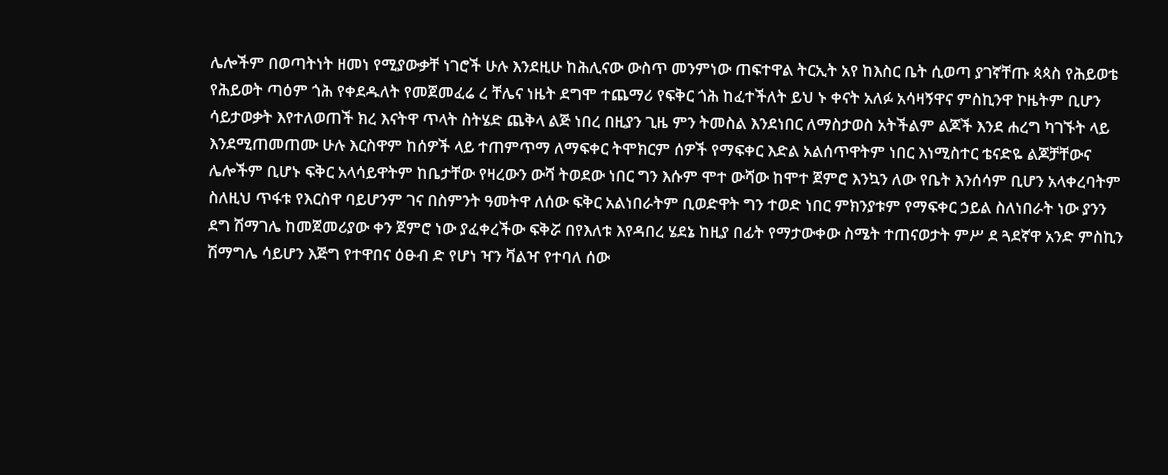ሌሎችም በወጣትነት ዘመነ የሚያውቃቸ ነገሮች ሁሉ እንደዚሁ ከሕሊናው ውስጥ መንምነው ጠፍተዋል ትርኢት አየ ከእስር ቤት ሲወጣ ያገኛቸጡ ጳጳስ የሕይወቴ የሕይወት ጣዕም ጎሕ የቀደዱለት የመጀመፈሬ ረ ቸሌና ነዜት ደግሞ ተጨማሪ የፍቅር ጎሕ ከፈተችለት ይህ ኑ ቀናት አለፉ አሳዛኝዋና ምስኪንዋ ኮዜትም ቢሆን ሳይታወቃት እየተለወጠች ክረ እናትዋ ጥላት ስትሄድ ጨቅላ ልጅ ነበረ በዚያን ጊዜ ምን ትመስል እንደነበር ለማስታወስ አትችልም ልጆች እንደ ሐረግ ካገኙት ላይ እንደሚጠመጠሙ ሁሉ እርስዋም ከሰዎች ላይ ተጠምጥማ ለማፍቀር ትሞክርም ሰዎች የማፍቀር እድል አልሰጥዋትም ነበር እነሚስተር ቴናድዬ ልጆቻቸውና ሌሎችም ቢሆኑ ፍቅር አላሳይዋትም ከቤታቸው የዛረውን ውሻ ትወደው ነበር ግን እሱም ሞተ ውሻው ከሞተ ጀምሮ እንኳን ለው የቤት እንሰሳም ቢሆን አላቀረባትም ስለዚህ ጥፋቱ የእርስዋ ባይሆንም ገና በስምንት ዓመትዋ ለሰው ፍቅር አልነበራትም ቢወድዋት ግን ተወድ ነበር ምክንያቱም የማፍቀር ኃይል ስለነበራት ነው ያንን ደግ ሽማገሌ ከመጀመሪያው ቀን ጀምሮ ነው ያፈቀረችው ፍቅሯ በየእለቱ እየዳበረ ሄደኔ ከዚያ በፊት የማታውቀው ስሜት ተጠናወታት ምሥ ደ ጓደኛዋ አንድ ምስኪን ሽማግሌ ሳይሆን እጅግ የተዋበና ዕፁብ ድ የሆነ ዣን ቫልዣ የተባለ ሰው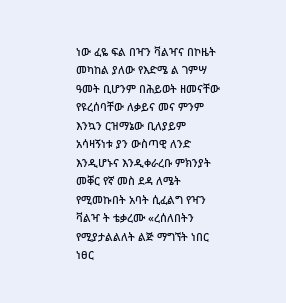ነው ፈዬ ፍል በዣን ቫልዣና በኮዜት መካከል ያለው የእድሜ ል ገምሣ ዓመት ቢሆንም በሕይወት ዘመናቸው የዩረሰባቸው ለቃይና መና ምንም እንኳን ርዝማኔው ቢለያይም አሳዛኝነቱ ያን ውስጣዊ ለንድ እንዲሆኑና እንዲቀራረቡ ምክንያት መቐር የኛ መስ ደዳ ለሜት የሚመኩበት አባት ሲፈልግ የዣን ቫልዣ ት ቴቃረሙ «ረሰለበትን የሚያታልልለት ልጅ ማግኘት ነበር ነፀር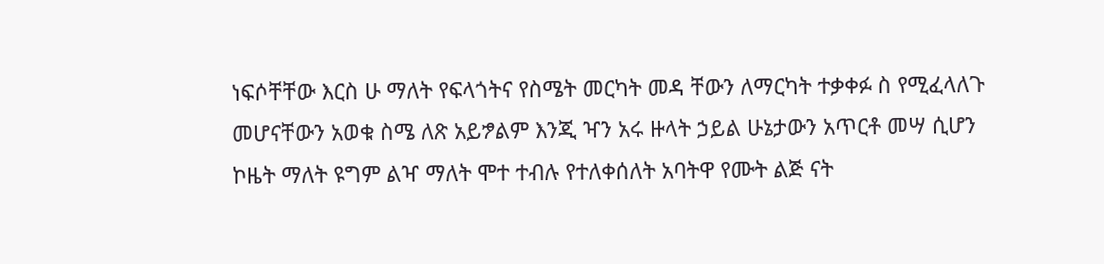ነፍሶቸቸው እርስ ሁ ማለት የፍላጎትና የስሜት መርካት መዳ ቸውን ለማርካት ተቃቀፉ ስ የሚፈላለጉ መሆናቸውን አወቁ ስሜ ለጽ አይፇልም እንጂ ዣን አሩ ዙላት ኃይል ሁኔታውን አጥርቶ መሣ ሲሆን ኮዜት ማለት ዩግም ልዣ ማለት ሞተ ተብሉ የተለቀሰለት አባትዋ የሙት ልጅ ናት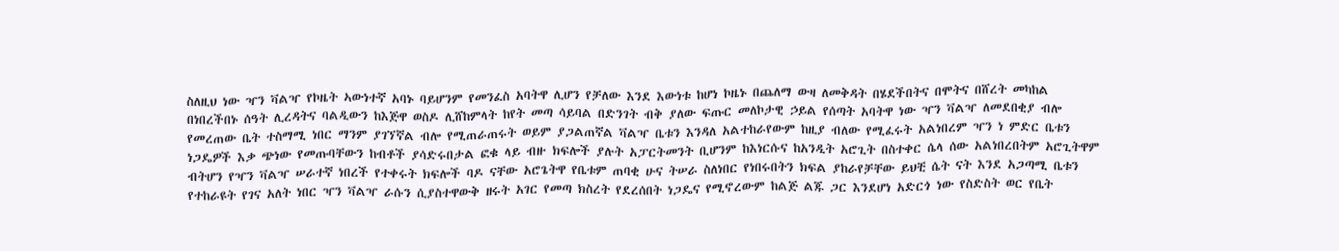ስለዚህ ነው ዣን ቫልዣ የኮዜት ኣውነተኛ አባኑ ባይሆንም የመንፈስ አባትዋ ሊሆን የቻለው እንደ እውነቱ ከሆነ ኮዜኑ በጨለማ ውዛ ለመቅዳት በሄደችበትና በሞትና በሸረት መካከል በነበረችበኑ ሰዓት ሊረዳትና ባልዲውን ከእጅዋ ወስዶ ሊሸከምላት ከየት መጣ ሳይባል በድንገት ብቅ ያለው ፍጡር መለኮታዊ ኃይል የሰጣት አባትዋ ነው ዣን ቫልዣ ለመደበቂያ ብሎ የመረጠው ቤት ተስማሚ ነበር ማንም ያገኘኛል ብሎ የሚጠራጠሩት ወይም ያጋልጠኛል ቫልዣ ቤቱን እንዳለ አልተከራየውም ከዚያ ብለው የሚፈሩት አልነበረም ዣን ነ ምድር ቤቱን ነጋዴዎች እቃ ጭነው የመጡባቸውን ከብቶች ያሳድሩበታል ፎቁ ላይ ብዙ ክፍሎች ያሉት አፓርትመንት ቢሆንም ከእነርሱና ከአንዲት አሮጊት በስተቀር ሴላ ሰው አልነበረበትም አሮጊትዋም ብትሆን የዣን ቫልዣ ሠራተኛ ነበረች የተቀሩት ክፍሎች ባዶ ናቸው አሮጌትዋ የቤቱም ጠባቂ ሁና ትሠራ ስለነበር የነበሩበትን ክፍል ያከራየቻቸው ይህቺ ሴት ናት እንደ አጋጣሚ ቤቱን የተከራዩት የገና አለት ነበር ዣን ቫልዣ ራሱን ሲያስተዋውቅ ዘሩት አገር የመጣ ክስረት የደረሰበት ነጋዴና የሚኖረውም ከልጅ ልጁ ጋር እንደሆነ አድርጎ ነው የስድስት ወር የቤት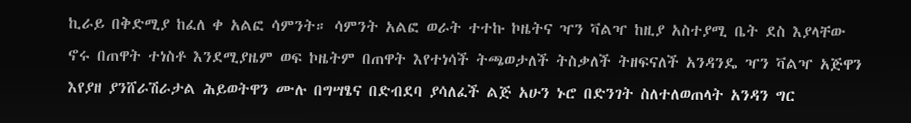ኪራይ በቅድሚያ ከፈለ ቀ አልፎ ሳምንት። ሳምንት አልፎ ወራት ተተኩ ኮዜትና ዣን ቫልዣ ከዚያ አስተያሚ ቤት ደስ እያላቸው ኖሩ በጠዋት ተነስቶ እንደሚያዜም ወፍ ኮዜትም በጠዋት እየተነሳች ትጫወታለች ትስቃለች ትዘፍናለች አንዳንዴ ዣን ቫልዣ አጅዋን እየያዘ ያንሸራሽራታል ሕይወትዋን ሙሉ በግሣፄና በድብደባ ያሳለፈች ልጅ አሁን ኑሮ በድንገት ስለተለወጠላት አንዳን ግር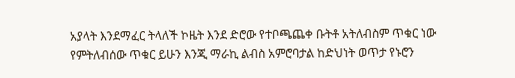አያላት እንደማፈር ትላለች ኮዜት እንደ ድሮው የተቦጫጨቀ ቡትቶ አትለብስም ጥቁር ነው የምትለብሰው ጥቁር ይሁን እንጂ ማራኪ ልብስ አምሮባታል ከድህነት ወጥታ የኑሮን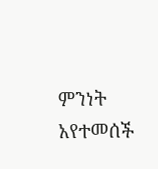ምንነት አየተመሰች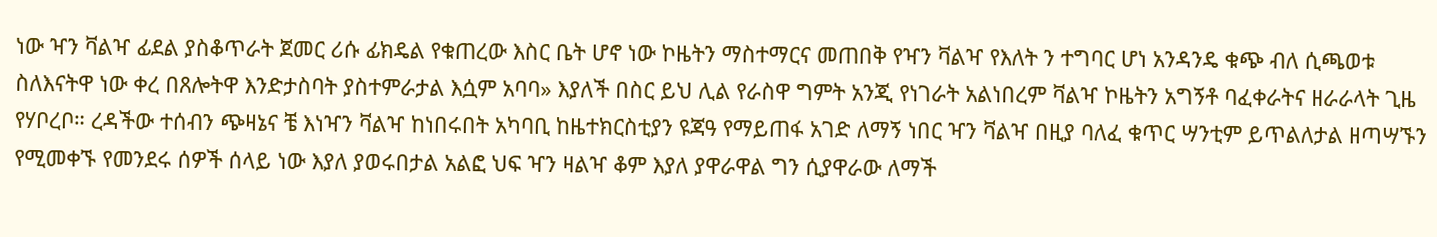ነው ዣን ቫልዣ ፊደል ያስቆጥራት ጀመር ሪሱ ፊክዴል የቁጠረው እስር ቤት ሆኖ ነው ኮዜትን ማስተማርና መጠበቅ የዣን ቫልዣ የእለት ን ተግባር ሆነ አንዳንዴ ቁጭ ብለ ሲጫወቱ ስለእናትዋ ነው ቀረ በጸሎትዋ እንድታስባት ያስተምራታል እሷም አባባ» እያለች በስር ይህ ሊል የራስዋ ግምት አንጂ የነገራት አልነበረም ቫልዣ ኮዜትን አግኝቶ ባፈቀራትና ዘራራላት ጊዜ የሃቦረቦ። ረዳችው ተሰብን ጭዛኔና ቼ እነዣን ቫልዣ ከነበሩበት አካባቢ ከዜተክርስቲያን ዩጃዓ የማይጠፋ አገድ ለማኝ ነበር ዣን ቫልዣ በዚያ ባለፈ ቁጥር ሣንቲም ይጥልለታል ዘጣሣኙን የሚመቀኙ የመንደሩ ሰዎች ሰላይ ነው እያለ ያወሩበታል አልፎ ህፍ ዣን ዛልዣ ቆም እያለ ያዋራዋል ግን ሲያዋራው ለማች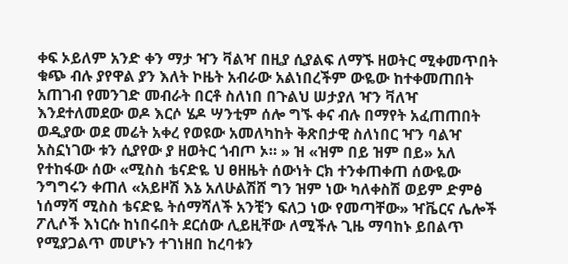ቀፍ ኦይለም አንድ ቀን ማታ ዣን ቫልዣ በዚያ ሲያልፍ ለማኙ ዘወትር ሚቀመጥበት ቁጭ ብሉ ያየዋል ያን እለት ኮዜት አብራው አልነበረችም ውዬው ከተቀመጠበት አጠገብ የመንገድ መብራት በርቶ ስለነበ በጉልህ ሠታያለ ዣን ቫለዣ እንደተለመደው ወዶ እርሶ ሄዶ ሣንቲም ሰሎ ግኙ ቀና ብሉ በማየት አፈጠጠበት ወዲያው ወደ መሬት አቀረ የወዩው አመለካከት ቅጽበታዊ ስለነበር ዣን ባልዣ አስኗነገው ቱን ሲያየው ያ ዘወትር ጎብጦ ኦ። » ዝ «ዝም በይ ዝም በይ» አለ የተከፋው ሰው «ሚስስ ቴናድዬ ህ ፀዘዜት ሰውነት ርክ ተንቀጠቀጠ ሰውዬው ንግግሩን ቀጠለ «አይዞሽ እኔ አለሁልሽሸ ግን ዝም ነው ካለቀስሽ ወይም ድምፅ ነሰማሻ ሚስስ ቴናድዬ ትሰማሻለች አንቺን ፍለጋ ነው የመጣቸው» ዣቬርና ሌሎች ፖሊሶች እነርሱ ከነበሩበት ደርሰው ሊይዚቸው ለሚችሉ ጊዜ ማባከኑ ይበልጥ የሚያጋልጥ መሆኑን ተገነዘበ ከረባቱን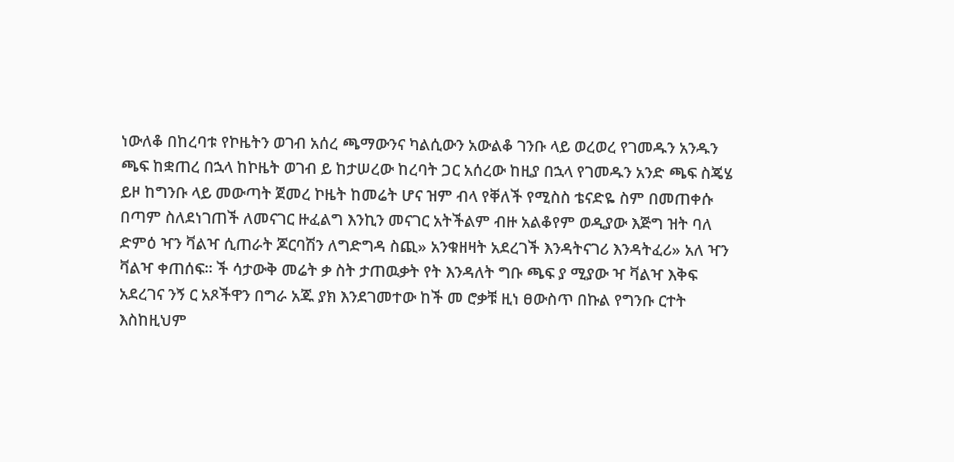ነውለቆ በከረባቱ የኮዜትን ወገብ አሰረ ጫማውንና ካልሲውን አውልቆ ገንቡ ላይ ወረወረ የገመዱን አንዱን ጫፍ ከቋጠረ በኋላ ከኮዜት ወገብ ይ ከታሠረው ከረባት ጋር አሰረው ከዚያ በኋላ የገመዱን አንድ ጫፍ ስጄሄ ይዞ ከግንቡ ላይ መውጣት ጀመረ ኮዜት ከመሬት ሆና ዝም ብላ የቐለች የሚስስ ቴናድዬ ስም በመጠቀሱ በጣም ስለደነገጠች ለመናገር ዙፈልግ እንኪን መናገር አትችልም ብዙ አልቆየም ወዲያው እጅግ ዝት ባለ ድምዕ ዣን ቫልዣ ሲጠራት ጆርባሽን ለግድግዳ ስጪ» አንቁዘዛት አደረገች እንዳትናገሪ እንዳትፈሪ» አለ ዣን ቫልዣ ቀጠሰፍ። ች ሳታውቅ መሬት ቃ ስት ታጠዉቃት የት እንዳለት ግቡ ጫፍ ያ ሚያው ዣ ቫልዣ እቅፍ አደረገና ንኝ ር አጾችዋን በግራ አጁ ያክ እንደገመተው ከች መ ሮቃቹ ዚነ ፀውስጥ በኩል የግንቡ ርተት እስከዚህም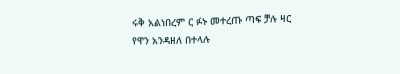ሩቅ አልነበረም ር ፉኑ መተረጡ ጣፍ ቻሉ ዛር የዋን አንዳዘለ በተላሉ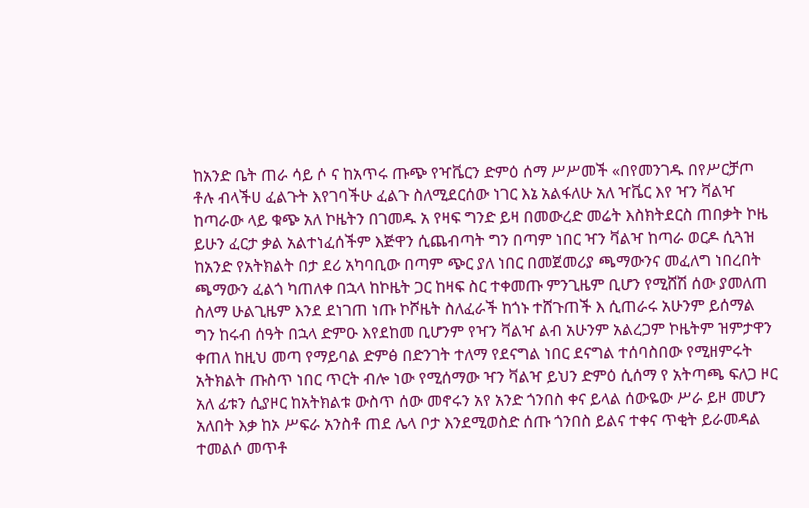ከአንድ ቤት ጠራ ሳይ ሶ ና ከአጥሩ ጡጭ የዣቬርን ድምዕ ሰማ ሥሥመች «በየመንገዱ በየሥርቻጦ ቶሉ ብላችሀ ፈልጉት እየገባችሁ ፈልጉ ስለሚደርሰው ነገር እኔ አልፋለሁ አለ ዣቬር እየ ዣን ቫልዣ ከጣራው ላይ ቁጭ አለ ኮዜትን በገመዱ አ የዛፍ ግንድ ይዛ በመውረድ መሬት እስክትደርስ ጠበቃት ኮዜ ይሁን ፈርታ ቃል አልተነፈሰችም እጅዋን ሲጨብጣት ግን በጣም ነበር ዣን ቫልዣ ከጣራ ወርዶ ሲጓዝ ከአንድ የአትክልት በታ ደሪ አካባቢው በጣም ጭር ያለ ነበር በመጀመሪያ ጫማውንና መፈለግ ነበረበት ጫማውን ፈልጎ ካጠለቀ በኋላ ከኮዜት ጋር ከዛፍ ስር ተቀመጡ ምንጊዜም ቢሆን የሚሸሽ ሰው ያመለጠ ስለማ ሁልጊዜም እንደ ደነገጠ ነጡ ኮሾዜት ስለፈራች ከጎኑ ተሸጉጠች እ ሲጠራሩ አሁንም ይሰማል ግን ከሩብ ሰዓት በኋላ ድምዑ እየደከመ ቢሆንም የዣን ቫልዣ ልብ አሁንም አልረጋም ኮዜትም ዝምታዋን ቀጠለ ከዚህ መጣ የማይባል ድምፅ በድንገት ተለማ የደናግል ነበር ደናግል ተሰባስበው የሚዘምሩት አትክልት ጡስጥ ነበር ጥርት ብሎ ነው የሚሰማው ዣን ቫልዣ ይህን ድምዕ ሲሰማ የ አትጣጫ ፍለጋ ዞር አለ ፊቱን ሲያዞር ከአትክልቱ ውስጥ ሰው መኖሩን አየ አንድ ጎንበስ ቀና ይላል ሰውዬው ሥራ ይዞ መሆን አለበት እቃ ከኦ ሥፍራ አንስቶ ጠደ ሌላ ቦታ እንደሚወስድ ሰጡ ጎንበስ ይልና ተቀና ጥቂት ይራመዳል ተመልሶ መጥቶ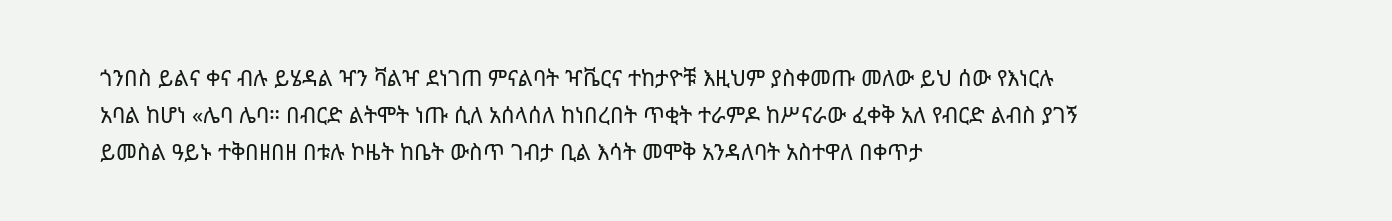ጎንበስ ይልና ቀና ብሉ ይሄዳል ዣን ቫልዣ ደነገጠ ምናልባት ዣቬርና ተከታዮቹ እዚህም ያስቀመጡ መለው ይህ ሰው የእነርሉ አባል ከሆነ «ሌባ ሌባ። በብርድ ልትሞት ነጡ ሲለ አሰላሰለ ከነበረበት ጥቂት ተራምዶ ከሥናራው ፈቀቅ አለ የብርድ ልብስ ያገኝ ይመስል ዓይኑ ተቅበዘበዘ በቱሉ ኮዜት ከቤት ውስጥ ገብታ ቢል እሳት መሞቅ አንዳለባት አስተዋለ በቀጥታ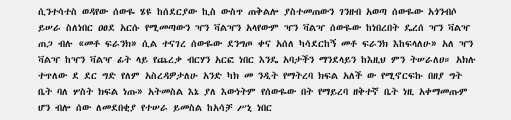ሲንተሳተስ ወዳየው ሰውዬ ሄዩ ከሰደርያው ኪስ ውስጥ ጠቅልሎ ያስተመጠውን ገንዘብ አወጣ ሰውዬው አጎንብሶ ይሠራ ስለነበር ዐፀደ አርሱ የሚመጣውን ዣን ቫልዣን አላየውም ዣን ቫልዣ ሰውዬው ከነበረበት ዴረሰ ዣን ቫልዣ ጠጋ ብሉ «መቶ ፍራንክ» ሲል ተናገረ ሰውዬው ደንግጦ ቀና አሰለ ካሳደርከኝ መቶ ፍራንክ እከፍላለሁ» አለ ዣን ቫልዣ ከዣን ቫልዣ ፊት ላይ የጨረቃ ብርሃን አርፎ ነበር እንዴ አባታችን ማንደላይን ከእዚህ ምን ትሠራለሀ። አክሉ ተጥለው ደ ደር ግድ የለም አስረዳዎታለሁ አንድ ካክ መ ንዲት የማትረባ ክፍል አለች ው የሚኖርፍኩ በዘያ ግት ቤት ባለ ሦስት ክፍል ነጡ» አትመስል እኔ ያለ እውነትም የሰውዬው በት የማይረባ ዘቅተኛ ቤት ነዚ አቀማመጡም ሆን ብሎ ሰው ለመደበቂያ የተሠራ ይመስል ከአሳቻ ሥኒ ነበር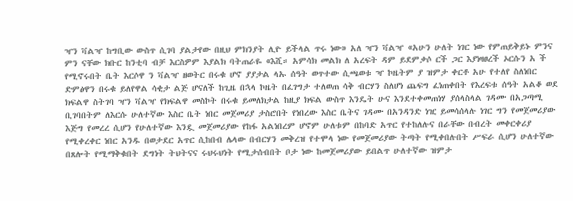ዣን ቫልዣ ከግቢው ውስጥ ሲገባ ያልታየው በዚህ ምክንያት ሊዮ ይችላል ጥሩ ነው» አለ ዣን ቫልዣ «አሁን ሁለት ነገር ነው የምጠይቅይኑ ምንና ምን ናቸው ክቡር ከንቲባ ብቻ እርስዎም እያልክ ባትጠራዬ «እሺ። አምሳክ መልክ ለ አረፍት ዳም ይደምቃሶ ርች ጋር እያነዛፀረች ኦርሱን አ ች የሚኖሩበት ቤት እርሶዋ ን ቫልዣ ዘወትር በሩቁ ሆኖ ያያታል ላኡ ሰዓት ወጥተው ሲጫወቱ ዣ ኮዜትም ያ ዝምታ ቀርቶ አሁ የተለየ ስለነበር ድምፅዋን በሩቁ ይለየዋል ሳቂታ ልጅ ሆናለች ከጊዜ በኋላ ኮዜት በፈገግታ ተለወጠ ሳቅ ብርሃን ስለሆነ ጨፍግ ፈነጠቀበት የእረፍቱ ሰዓት አልቆ ወደ ክፍልዋ ስትገባ ዣን ቫልዣ የክፍልዋ መስኮት በሩቁ ይመለክታል ከዚያ ክፍል ውስጥ እንዴት ሁና እንደተቀመጠነሃ ያሰላስላል ገዳሙ በአጋጣሚ ቢገባበትም ለእርሱ ሁለተኛው እስር ቤት ነበር መጀመሪያ ታስሮበት የነበረው እስር ቤትና ገዳሙ በአንዳንድ ነዢ ይመሳሰላሉ ነገር ግን የመጀመሪያው እጅግ የመረረ ሲሆን የሁለተኛው እንዷ መጀመሪያው የከፋ አልነበረም ሆኖም ሁለቱም በከባድ አጥር የተከለሉና በራቸው በብረት መቀርቀሪያ የሚቀረቀር ነበር አንዱ በወታደር አጥር ሲከበብ ሌላው በብርሃን መቅረዝ የተሞላ ነው የመጀመሪያው ትጣት የሚቀበሉበት ሥፍራ ሲሆን ሁለተኛው በጸሎት የሚማቅቁበት ደግነት ትህትናና ሩህሩህነት የሚታሰብበት ቦታ ነው ከመጀመሪያው ይበልጥ ሁለተኛው ዝምታ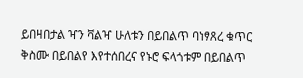ይበዛበታል ዣን ቫልዣ ሁለቱን በይበልጥ ባነፃጸረ ቁጥር ቅስሙ በይበልየ እየተሰበረና የኑሮ ፍላጎቱም በይበልጥ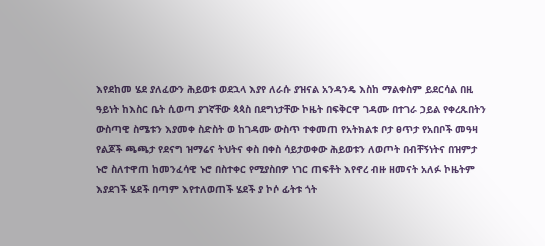እየደከመ ሄደ ያለፈውን ሕይወቱ ወደኋላ እያየ ለራሱ ያዝናል አንዳንዴ እስከ ማልቀስም ይደርሳል በዚ ዓይነት ከእስር ቤት ሲወጣ ያገኛቸው ጳጳስ በደግነታቸው ኮዜት በፍቅርዋ ገዳሙ በተገራ ኃይል የቀረጹበትን ውስጣዊ ስሜቱን እያመቀ ስድስት ወ ከገዳሙ ውስጥ ተቀመጠ የአትክልቱ ቦታ ፀጥታ የአበቦች መዓዛ የልጆች ጫጫታ የደናግ ዝማሬና ትህትና ቀስ በቀስ ሳይታወቀው ሕይወቱን ለወጦት በብቸኝነትና በዝምታ ኑሮ ስለተዋጠ ከመንፈሳዊ ኑሮ በስተቀር የሚያስበዎ ነገር ጠፍቶት እየኖረ ብዙ ዘመናት አለፉ ኮዜትም እያደገች ሄደች በጣም እየተለወጠች ሄደች ያ ኮሶ ፊትቱ ጎት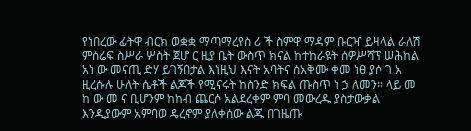የነበረው ፊትዋ ብርክ ወቋቋ ማጣማረየስ ሪ ች ስምዋ ማዳም ቡርዣ ይዛላል ራለሽ ምሰሬፍ ስሥራ ሦስት ጀሆ ር ዚያ ቤት ውስጥ ክናል ከተከራዩት ሰዎሥሻፕ ሠሕከል አነ ው መናጢ ድሃ ይገኝበታል እነዚህ እናት አባትና ሰአቅሙ ቀመ ነፀ ያሶ ገ አ ዚረሱሉ ሁለት ሴቶች ልጆች የሚናሩት ከስንድ ክፍል ጡስጥ ነ ኃ ለመን። ላይ መ ከ ው መ ና ቢሆንም ከከብ ጨርሶ አልደረቀም ምባ መውረዱ ያስታውቃል እንዲያውም አምባወ ዴረኖም ያለቀሰው ልጁ በገዜጡ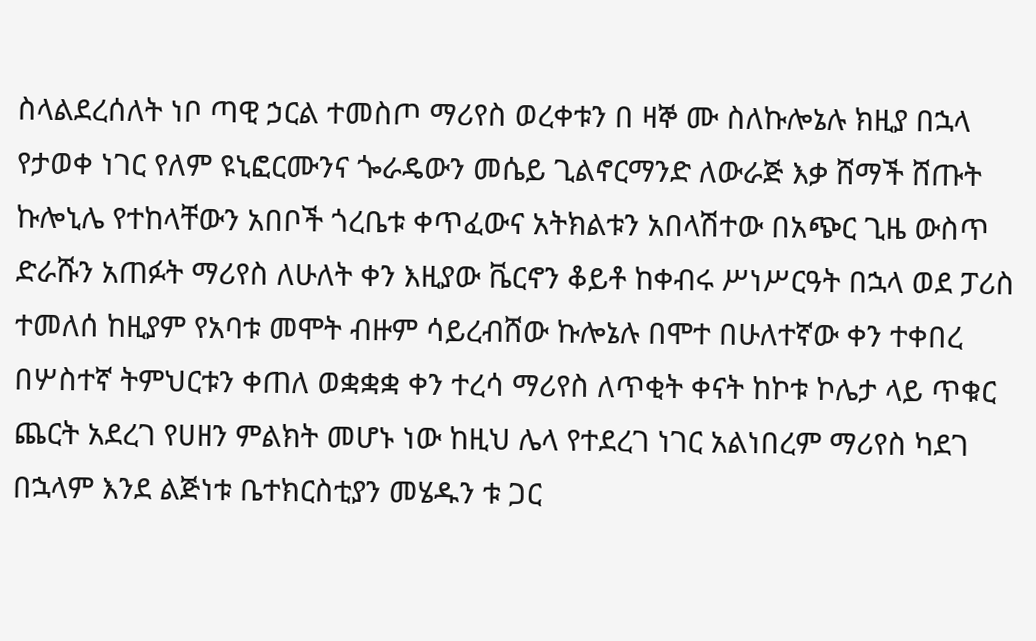ስላልደረሰለት ነቦ ጣዊ ኃርል ተመስጦ ማሪየስ ወረቀቱን በ ዛኞ ሙ ስለኩሎኔሉ ክዚያ በኋላ የታወቀ ነገር የለም ዩኒፎርሙንና ጐራዴውን መሴይ ጊልኖርማንድ ለውራጅ እቃ ሸማች ሸጡት ኩሎኒሌ የተከላቸውን አበቦች ጎረቤቱ ቀጥፈውና አትክልቱን አበላሽተው በአጭር ጊዜ ውስጥ ድራሹን አጠፉት ማሪየስ ለሁለት ቀን እዚያው ቬርኖን ቆይቶ ከቀብሩ ሥነሥርዓት በኋላ ወደ ፓሪስ ተመለሰ ከዚያም የአባቱ መሞት ብዙም ሳይረብሸው ኩሎኔሉ በሞተ በሁለተኛው ቀን ተቀበረ በሦስተኛ ትምህርቱን ቀጠለ ወቋቋቋ ቀን ተረሳ ማሪየስ ለጥቂት ቀናት ከኮቱ ኮሌታ ላይ ጥቁር ጨርት አደረገ የሀዘን ምልክት መሆኑ ነው ከዚህ ሌላ የተደረገ ነገር አልነበረም ማሪየስ ካደገ በኋላም እንደ ልጅነቱ ቤተክርስቲያን መሄዱን ቱ ጋር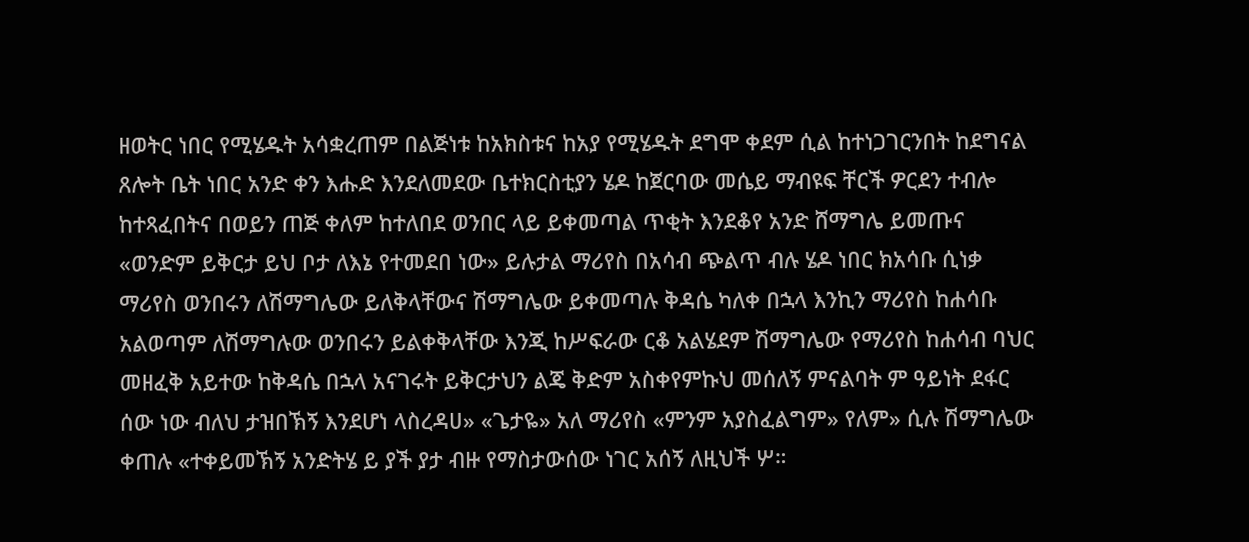ዘወትር ነበር የሚሄዱት አሳቋረጠም በልጅነቱ ከአክስቱና ከአያ የሚሄዱት ደግሞ ቀደም ሲል ከተነጋገርንበት ከደግናል ጸሎት ቤት ነበር አንድ ቀን እሑድ እንደለመደው ቤተክርስቲያን ሄዶ ከጀርባው መሴይ ማብዩፍ ቸርች ዎርደን ተብሎ ከተጻፈበትና በወይን ጠጅ ቀለም ከተለበደ ወንበር ላይ ይቀመጣል ጥቂት እንደቆየ አንድ ሸማግሌ ይመጡና «ወንድም ይቅርታ ይህ ቦታ ለእኔ የተመደበ ነው» ይሉታል ማሪየስ በአሳብ ጭልጥ ብሉ ሄዶ ነበር ክአሳቡ ሲነቃ ማሪየስ ወንበሩን ለሽማግሌው ይለቅላቸውና ሽማግሌው ይቀመጣሉ ቅዳሴ ካለቀ በኋላ እንኪን ማሪየስ ከሐሳቡ አልወጣም ለሽማግሉው ወንበሩን ይልቀቅላቸው እንጂ ከሥፍራው ርቆ አልሄደም ሽማግሌው የማሪየስ ከሐሳብ ባህር መዘፈቅ አይተው ከቅዳሴ በኋላ አናገሩት ይቅርታህን ልጄ ቅድም አስቀየምኩህ መሰለኝ ምናልባት ም ዓይነት ደፋር ሰው ነው ብለህ ታዝበኽኝ እንደሆነ ላስረዳሀ» «ጌታዬ» አለ ማሪየስ «ምንም አያስፈልግም» የለም» ሲሉ ሽማግሌው ቀጠሉ «ተቀይመኽኝ አንድትሄ ይ ያች ያታ ብዙ የማስታውሰው ነገር አሰኝ ለዚህች ሦ።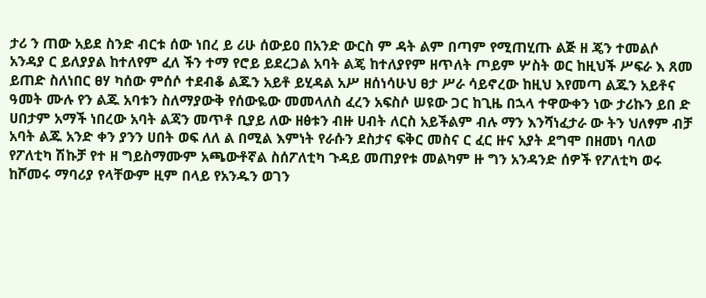ታሪ ን ጠው አይደ ስንድ ብርቱ ሰው ነበረ ይ ሪሁ ሰውይዐ በአንድ ውርስ ም ዳት ልም በጣም የሚጠሂጡ ልጅ ዘ ጄን ተመልሶ አንዳያ ር ይለያያል ከተለየም ፈለ ችን ተማ የሮይ ይደረጋል አባት ልጄ ከተለያየም ዘጥለት ጦይም ሦስት ወር ከዚህች ሥፍራ እ ጸመ ይጠድ ስለነበር ፀሃ ካሰው ምሰሶ ተደብቆ ልጁን አይቶ ይሂዳል አሥ ዘሰነሳሁህ ፀታ ሥራ ሳይኖረው ከዚህ እየመጣ ልጁን አይቶና ዓመት ሙሉ የን ልጁ አባቱን ስለማያውቅ የሰውዬው መመላለስ ፈረን አፍስሶ ሠዩው ጋር ከጊዜ በኋላ ተዋውቀን ነው ታሪኩን ይበ ድ ሀበታም አማች ነበረው አባት ልጃን መጥቶ ቢያይ ለው ዘፅቱን ብዙ ሀብት ለርስ አይችልም ብሉ ማን እንሻነፈታራ ው ትን ህለፃም ብቻ አባት ልጁ አንድ ቀን ያንን ሀበት ወፍ ለለ ል በሚል እምነት የራሱን ደስታና ፍቅር መስና ር ፈር ዙና አያት ደግሞ በዘመነ ባለወ የፖለቲካ ሽኩቻ የተ ዘ ግይስማሙም አጫውቶኛል ስሰፖለቲካ ጉዳይ መጠያየቱ መልካም ዙ ግን አንዳንድ ሰዎች የፖለቲካ ወሩ ከሾመሩ ማባሪያ የላቸውም ዚም በላይ የአንዱን ወገን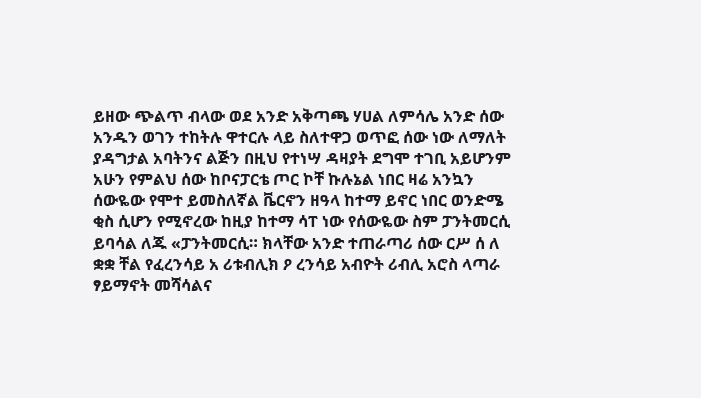ይዘው ጭልጥ ብላው ወደ አንድ አቅጣጫ ሃሀል ለምሳሌ አንድ ሰው አንዱን ወገን ተከትሉ ዋተርሉ ላይ ስለተዋጋ ወጥፎ ሰው ነው ለማለት ያዳግታል አባትንና ልጅን በዚህ የተነሣ ዳዛያት ደግሞ ተገቢ አይሆንም አሁን የምልህ ሰው ከቦናፓርቴ ጦር ኮቸ ኩሉኔል ነበር ዛሬ አንኳን ሰውዬው የሞተ ይመስለኛል ቬርኖን ዘዓላ ከተማ ይኖር ነበር ወንድሜ ቂስ ሲሆን የሚኖረው ከዚያ ከተማ ሳፐ ነው የሰውዬው ስም ፓንትመርሲ ይባሳል ለጁ «ፓንትመርሲ። ክላቸው አንድ ተጠራጣሪ ሰው ርሥ ሰ ለ ቋቋ ቸል የፈረንሳይ አ ሪቱብሊክ ዖ ረንሳይ አብዮት ሪብሊ አሮስ ላጣራ ፃይማኖት መሻሳልና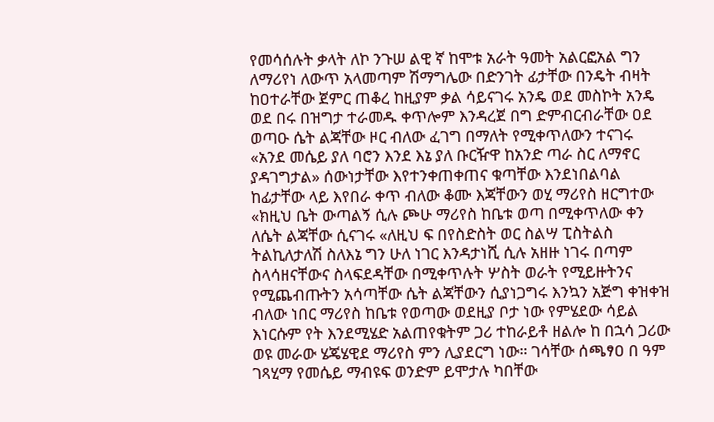የመሳሰሉት ቃላት ለኮ ንጉሠ ልዊ ኛ ከሞቱ አራት ዓመት አልርፎአል ግን ለማሪየነ ለውጥ አላመጣም ሽማግሌው በድንገት ፊታቸው በንዴት ብዛት ከዐተራቸው ጀምር ጠቆረ ከዚያም ቃል ሳይናገሩ አንዴ ወደ መስኮት አንዴ ወደ በሩ በዝግታ ተራመዱ ቀጥሎም እንዳረጀ በግ ድምብርብራቸው ዐደ ወጣዑ ሴት ልጃቸው ዞር ብለው ፈገግ በማለት የሚቀጥለውን ተናገሩ «አንደ መሴይ ያለ ባሮን እንደ እኔ ያለ ቡርዥዋ ከአንድ ጣራ ስር ለማኖር ያዳገግታል» ሰውነታቸው እየተንቀጠቀጠና ቁጣቸው እንደነበልባል ከፊታቸው ላይ እየበራ ቀጥ ብለው ቆሙ እጃቸውን ወሂ ማሪየስ ዘርግተው «ክዚህ ቤት ውጣልኝ ሲሉ ጮሁ ማሪየስ ከቤቱ ወጣ በሚቀጥለው ቀን ለሴት ልጃቸው ሲናገሩ «ለዚህ ፍ በየስድስት ወር ስልሣ ፒስትልስ ትልኪለታለሽ ስለእኔ ግን ሁለ ነገር እንዳታነሺ ሲሉ አዘዙ ነገሩ በጣም ስላሳዘናቸውና ስላፍደዳቸው በሚቀጥሉት ሦስት ወራት የሚይዙትንና የሚጨብጡትን አሳጣቸው ሴት ልጃቸውን ሲያነጋግሩ እንኳን አጅግ ቀዝቀዝ ብለው ነበር ማሪየስ ከቤቱ የወጣው ወደዚያ ቦታ ነው የምሄደው ሳይል እነርሱም የት እንደሚሄድ አልጠየቁትም ጋሪ ተከራይቶ ዘልሎ ከ በኋሳ ጋሪው ወዩ መራው ሄጄሄዊደ ማሪየስ ምን ሊያደርግ ነው። ገሳቸው ሰጫፃዐ በ ዓም ገጻሂማ የመሴይ ማብዩፍ ወንድም ይሞታሉ ካበቸው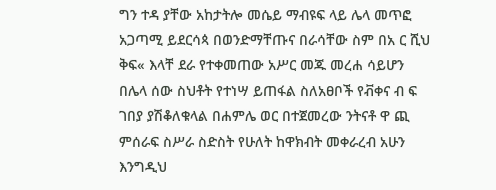ግን ተዳ ያቸው አከታትሎ መሴይ ማብዩፍ ላይ ሌላ መጥፎ አጋጣሚ ይደርሳጳ በወንድማቸጡና በራሳቸው ስም በአ ር ሺህ ቅፍ« እላቸ ደራ የተቀመጠው አሥር መጁ መረሐ ሳይሆን በሌላ ሰው ስህቶት የተነሣ ይጠፋል ስለአፀቦች የቭቀና ብ ፍ ገበያ ያሽቆለቁላል በሐምሌ ወር በተጀመረው ንትናቶ ዋ ጪ ምሰራፍ ስሥራ ስድስት የሁለት ከዋክብት መቀራረብ አሁን እንግዲህ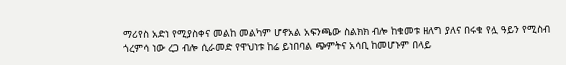ማሪየስ አድነ የሚያስቀና መልከ መልካም ሆኖአል አፍንጫው ስልክክ ብሎ ከቁመቱ ዘለግ ያለና በሩቁ የሏ ዓይን የሚስብ ጎረምሳ ነው ረጋ ብሎ ሲራመድ የዋህነቱ ከሬ ይነበባል ጭምትና አሳቢ ከመሆኑም በላይ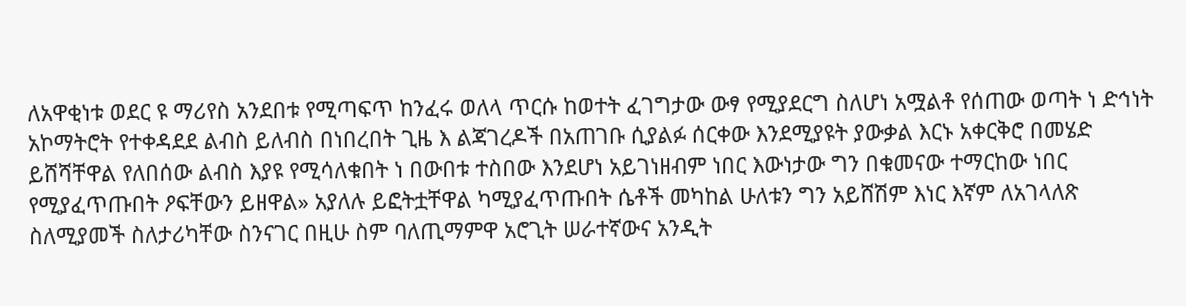ለአዋቂነቱ ወደር ዩ ማሪየስ አንደበቱ የሚጣፍጥ ከንፈሩ ወለላ ጥርሱ ከወተት ፈገግታው ውፃ የሚያደርግ ስለሆነ አሟልቶ የሰጠው ወጣት ነ ድኅነት አኮማትሮት የተቀዳደደ ልብስ ይለብስ በነበረበት ጊዜ እ ልጃገረዶች በአጠገቡ ሲያልፉ ሰርቀው እንደሚያዩት ያውቃል እርኑ አቀርቅሮ በመሄድ ይሸሻቸዋል የለበሰው ልብስ እያዩ የሚሳለቁበት ነ በውበቱ ተስበው እንደሆነ አይገነዘብም ነበር እውነታው ግን በቁመናው ተማርከው ነበር የሚያፈጥጡበት ዖፍቸውን ይዘዋል» አያለሉ ይፎትቷቸዋል ካሚያፈጥጡበት ሴቶች መካከል ሁለቱን ግን አይሸሽም እነር እኛም ለአገላለጽ ስለሚያመች ስለታሪካቸው ስንናገር በዚሁ ስም ባለጢማምዋ አሮጊት ሠራተኛውና አንዲት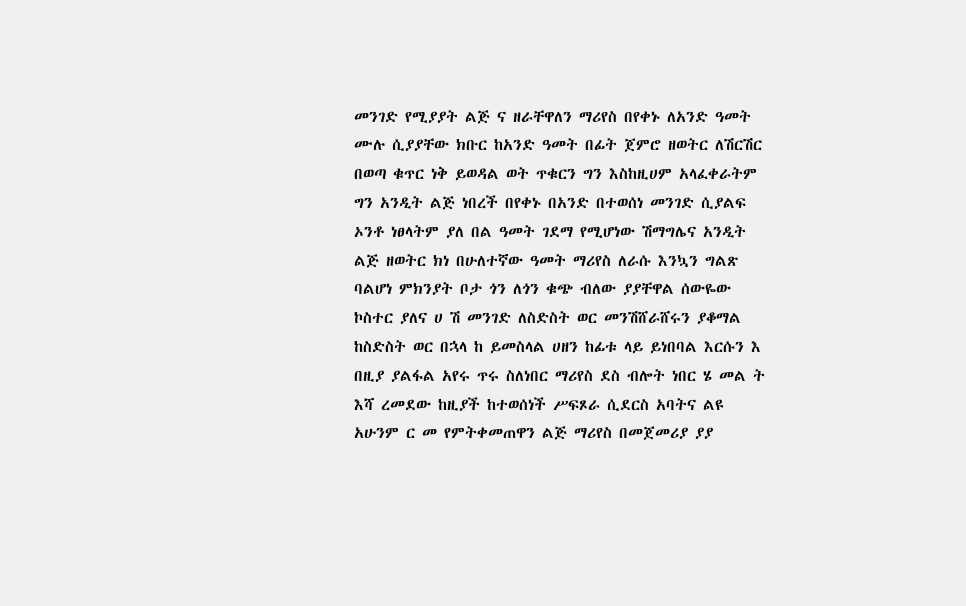መንገድ የሚያያት ልጅ ና ዘራቸዋለን ማሪየስ በየቀኑ ለአንድ ዓመት ሙሉ ሲያያቸው ክቡር ከአንድ ዓመት በፊት ጀምሮ ዘወትር ለሽርሽር በወጣ ቁጥር ነቅ ይወዳል ወት ጥቁርን ግን እስከዚሀም አላፈቀራትም ግን አንዲት ልጅ ነበረች በየቀኑ በአንድ በተወሰነ መንገድ ሲያልፍ ኦንቶ ነፀላትም ያለ በል ዓመት ገደማ የሚሆነው ሽማግሌና አንዲት ልጅ ዘወትር ክነ በሁለተኛው ዓመት ማሪየስ ለራሱ እንኳን ግልጽ ባልሆነ ምክንያት ቦታ ጎን ለጎን ቁጭ ብለው ያያቸዋል ሰውዬው ኮስተር ያለና ሀ ሽ መንገድ ለስድስት ወር መንሽሸራሸሩን ያቆማል ከስድስት ወር በኋላ ከ ይመስላል ሀዘን ከፊቱ ላይ ይነበባል እርሱን እ በዚያ ያልፋል አየሩ ጥሩ ስለነበር ማሪየስ ደስ ብሎት ነበር ሄ መል ት እሻ ረመደው ከዚያች ከተወሰነች ሥፍጾራ ሲደርስ አባትና ልዩ አሁንም ር መ የምትቀመጠዋን ልጅ ማሪየስ በመጀመሪያ ያያ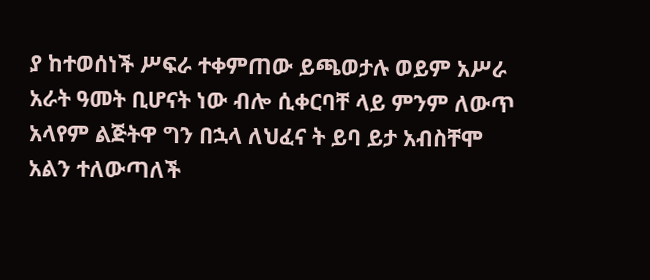ያ ከተወሰነች ሥፍራ ተቀምጠው ይጫወታሉ ወይም አሥራ አራት ዓመት ቢሆናት ነው ብሎ ሲቀርባቸ ላይ ምንም ለውጥ አላየም ልጅትዋ ግን በኋላ ለህፈና ት ይባ ይታ አብስቸሞ አልን ተለውጣለች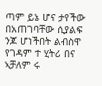ጣም ይኔ ሆና ታየችው በአጠገባቸው ሲያልፍ ንጆ ሆነችበት ልብስዋ የገዳም ተ ሂትሪ በና ኣቻለም ሩ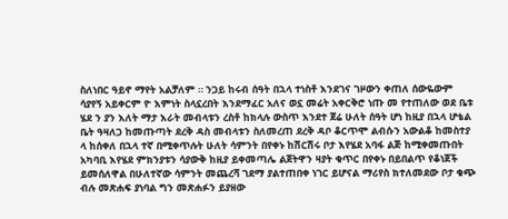ስለነበር ዓይኖ ማየት አልቻለም ። ንጋይ ከሩብ ሰዓት በኋላ ተነስቶ እንደገና ገዞውን ቀጠለ ሰውዬውም ሳያየኝ አይቀርም ዮ እምነት ስላኗረበት እንደማፈር አለና ወኗ መሬት አቀርቅሮ ነጡ መ የተጠለው ወደ ቤቱ ሄደ ን ያን እለት ማታ እራት መብላቱን ረስቶ ከክላሉ ውስጥ እንደተ ጀሬ ሁለት ሰዓት ሆነ ከዚያ በኋላ ሆቴል ቤት ዓዛለጋ ከመጡጣት ደረቅ ዳስ መብላቱን ስለመረጠ ደረቅ ዳቦ ቆርጥሞ ልብሱን አውልቆ ከመስተያ ላ ከሰቀለ በኋላ ተኛ በሚቀጥሉት ሁለት ሳምንት በየቀኑ ከሽርሽሩ ቦታ እየሄደ አባፋ ልጅ ከሚቀመጡበት አካባቢ እየሄደ ምክንያቱን ሳያውቅ ከዚያ ይቀመጣሌ ልጀትዋን ዛያት ቁጥር በየቀኑ በይበልጥ የቆነጀች ይመሰለዋል በሁለተኛው ሳምንት መጨረሻ ገደማ ያልተጠበቀ ነገር ይሆናል ማሪየስ ክተለመደው ቦታ ቁጭ ብሉ መጽሐፍ ያነባል ግን መጽሐፉን ይያዘው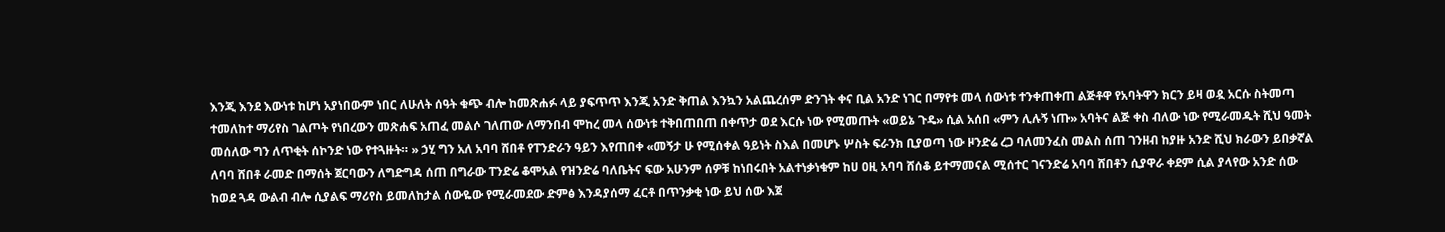እንጂ እንደ እውነቱ ከሆነ አያነበውም ነበር ለሁለት ሰዓት ቁጭ ብሎ ከመጽሐፉ ላይ ያፍጥጥ እንጂ አንድ ቅጠል እንኳን አልጨረሰም ድንገት ቀና ቢል አንድ ነገር በማየቱ መላ ሰውነቱ ተንቀጠቀጠ ልጅቶዋ የአባትዋን ክርን ይዛ ወዷ አርሱ ስትመጣ ተመለከተ ማሪየስ ገልጦት የነበረውን መጽሐፍ አጠፈ መልሶ ገለጠው ለማንበብ ሞከረ መላ ሰውነቱ ተቅበጠበጠ በቀጥታ ወደ እርሱ ነው የሚመጡት «ወይኔ ጉዴ» ሲል አሰበ «ምን ሊሉኝ ነጡ» አባትና ልጅ ቀስ ብለው ነው የሚራመዱት ሺህ ዓመት መሰለው ግን ለጥቂት ሰኮንድ ነው የተጓዙት። » ኃሂ ግን አለ አባባ ሸበቶ የፐንድራን ዓይን እየጠበቀ «መኝታ ሁ የሚሰቀል ዓይነት ስእል በመሆኑ ሦስት ፍራንክ ቢያወጣ ነው ዞንድሬ ረጋ ባለመንፈስ መልስ ሰጠ ገንዘብ ከያዙ አንድ ሺህ ክራውን ይበቃኛል ለባባ ሸበቶ ራመድ በማሰት ጀርባውን ለግድግዳ ሰጠ በግራው ፐንድሬ ቆሞአል የዝንድሬ ባለቤትና ፍው አሁንም ሰዎቹ ከነበሩበት አልተነቃነቁም ከሀ ዐዚ አባባ ሸሰቆ ይተማመናል ሚሰተር ገናንድሬ አባባ ሸበቶን ሲያዋራ ቀደም ሲል ያላየው አንድ ሰው ከወደ ጓዳ ውልብ ብሎ ሲያልፍ ማሪየስ ይመለከታል ሰውዬው የሚራመደው ድምፅ እንዳያሰማ ፈርቶ በጥንቃቂ ነው ይህ ሰው እጀ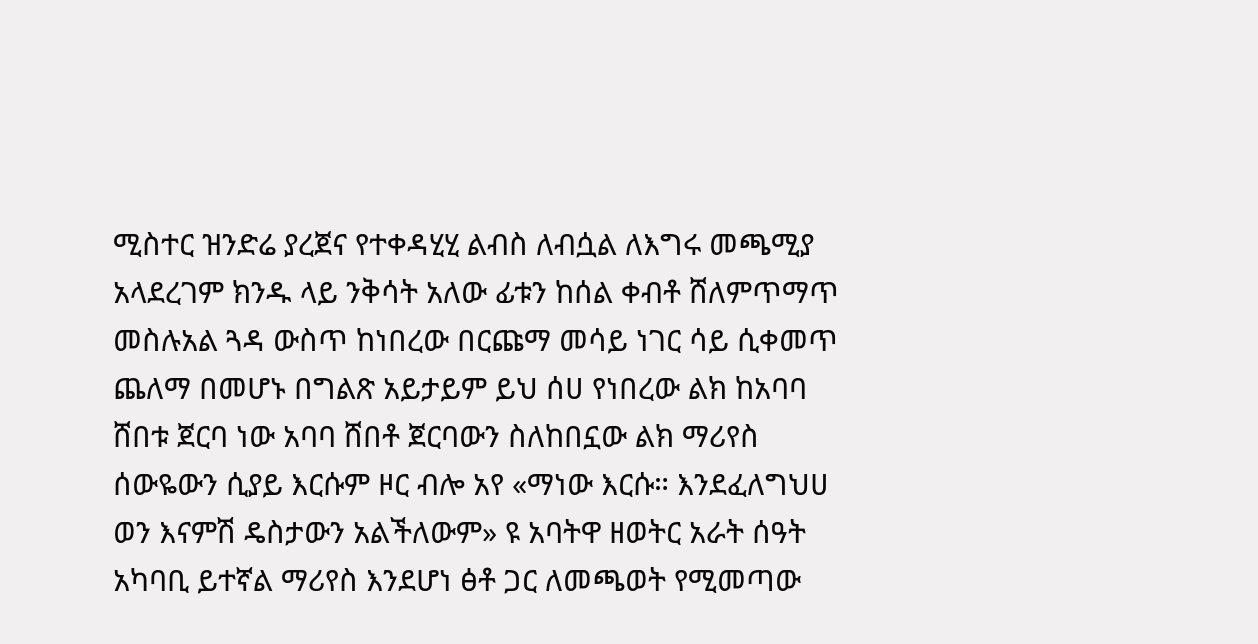ሚስተር ዝንድሬ ያረጀና የተቀዳሂሂ ልብስ ለብሷል ለእግሩ መጫሚያ አላደረገም ክንዱ ላይ ንቅሳት አለው ፊቱን ከሰል ቀብቶ ሸለምጥማጥ መስሉአል ጓዳ ውስጥ ከነበረው በርጩማ መሳይ ነገር ሳይ ሲቀመጥ ጨለማ በመሆኑ በግልጽ አይታይም ይህ ሰሀ የነበረው ልክ ከአባባ ሸበቱ ጀርባ ነው አባባ ሸበቶ ጀርባውን ስለከበኗው ልክ ማሪየስ ሰውዬውን ሲያይ እርሱም ዞር ብሎ አየ «ማነው እርሱ። እንደፈለግህሀ ወን እናምሽ ዴስታውን አልችለውም» ዩ አባትዋ ዘወትር አራት ሰዓት አካባቢ ይተኛል ማሪየስ እንደሆነ ፅቶ ጋር ለመጫወት የሚመጣው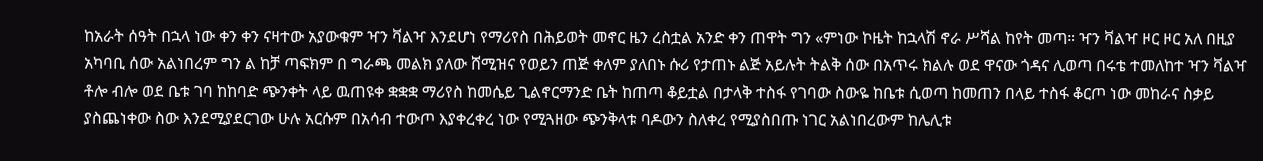ከአራት ሰዓት በኋላ ነው ቀን ቀን ናዛተው አያውቁም ዣን ቫልዣ እንደሆነ የማሪየስ በሕይወት መኖር ዜን ረስቷል አንድ ቀን ጠዋት ግን «ምነው ኮዜት ከኋላሽ ኖራ ሥሻል ከየት መጣ። ዣን ቫልዣ ዞር ዞር አለ በዚያ አካባቢ ሰው አልነበረም ግን ል ከቻ ጣፍክም በ ግራጫ መልክ ያለው ሸሚዝና የወይን ጠጅ ቀለም ያለበኑ ሱሪ የታጠኑ ልጅ አይሉት ትልቅ ሰው በአጥሩ ክልሉ ወደ ዋናው ጎዳና ሊወጣ በሩቴ ተመለከተ ዣን ቫልዣ ቶሎ ብሎ ወደ ቤቱ ገባ ከከባድ ጭንቀት ላይ ዉጠዩቀ ቋቋቋ ማሪየስ ከመሴይ ጊልኖርማንድ ቤት ከጠጣ ቆይቷል በታላቅ ተስፋ የገባው ስውዬ ከቤቱ ሲወጣ ከመጠን በላይ ተስፋ ቆርጦ ነው መከራና ስቃይ ያስጨነቀው ስው እንደሚያደርገው ሁሉ አርሱም በአሳብ ተውጦ እያቀረቀረ ነው የሚጓዘው ጭንቅላቱ ባዶውን ስለቀረ የሚያስበጡ ነገር አልነበረውም ከሌሊቱ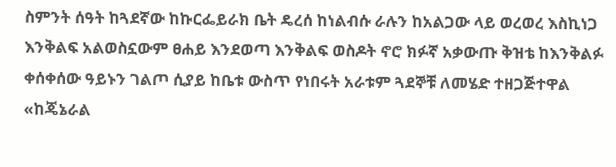ስምንት ሰዓት ከጓደኛው ከኩርፌይራክ ቤት ዴረሰ ከነልብሱ ራሉን ከአልጋው ላይ ወረወረ እስኪነጋ እንቅልፍ አልወስኗውም ፀሐይ እንደወጣ እንቅልፍ ወስዶት ኖሮ ክፉኛ አቃውጡ ቅዝቴ ከእንቅልፉ ቀሰቀሰው ዓይኑን ገልጦ ሲያይ ከቤቱ ውስጥ የነበሩት አራቱም ጓደኞቹ ለመሄድ ተዘጋጅተዋል «ከጄኔራል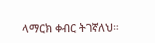ላማርክ ቀብር ትገኛለህ።